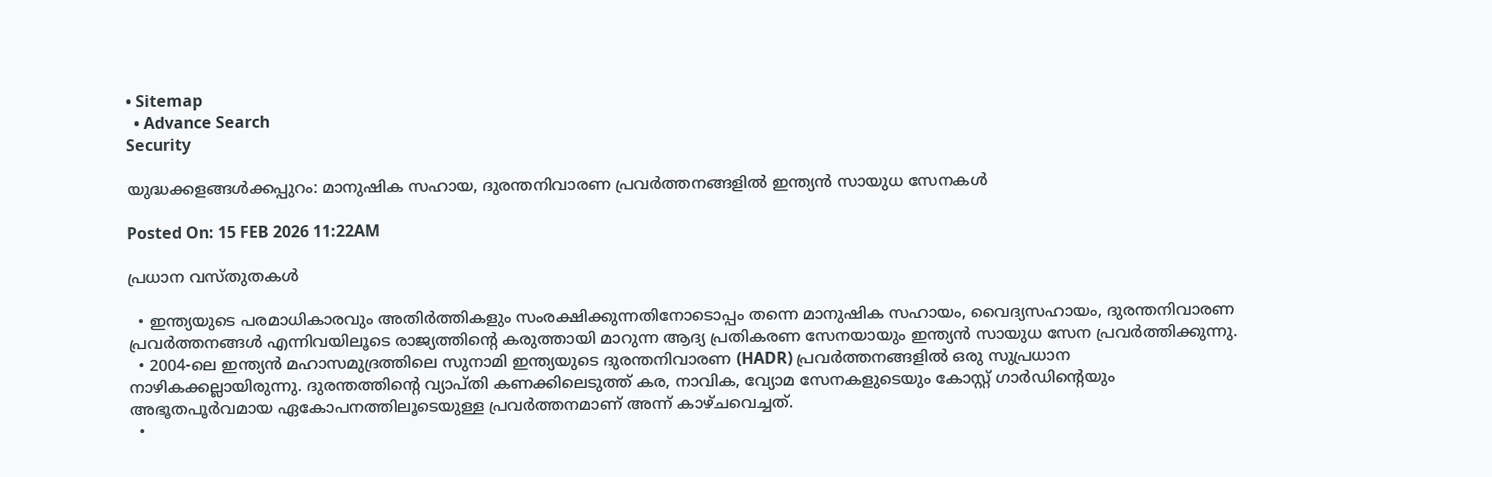• Sitemap
  • Advance Search
Security

യുദ്ധക്കളങ്ങൾക്കപ്പുറം: മാനുഷിക സഹായ, ദുരന്തനിവാരണ പ്രവർത്തനങ്ങളിൽ ഇന്ത്യൻ സായുധ സേനകൾ

Posted On: 15 FEB 2026 11:22AM

പ്രധാന വസ്തുതകൾ

  • ഇന്ത്യയുടെ പരമാധികാരവും അതിർത്തികളും സംരക്ഷിക്കുന്നതിനോടൊപ്പം തന്നെ മാനുഷിക സഹായം, വൈദ്യസഹായം, ദുരന്തനിവാരണ പ്രവർത്തനങ്ങൾ എന്നിവയിലൂടെ രാജ്യത്തിന്റെ കരുത്തായി മാറുന്ന ആദ്യ പ്രതികരണ സേനയായും ഇന്ത്യൻ സായുധ സേന പ്രവർത്തിക്കുന്നു.
  • 2004-ലെ ഇന്ത്യൻ മഹാസമുദ്രത്തിലെ സുനാമി ഇന്ത്യയുടെ ദുരന്തനിവാരണ (HADR) പ്രവർത്തനങ്ങളിൽ ഒരു സുപ്രധാന നാഴികക്കല്ലായിരുന്നു. ദുരന്തത്തിന്റെ വ്യാപ്തി കണക്കിലെടുത്ത് കര, നാവിക, വ്യോമ സേനകളുടെയും കോസ്റ്റ് ഗാർഡിന്റെയും അഭൂതപൂർവമായ ഏകോപനത്തിലൂടെയുള്ള പ്രവർത്തനമാണ് അന്ന് കാഴ്ചവെച്ചത്.
  •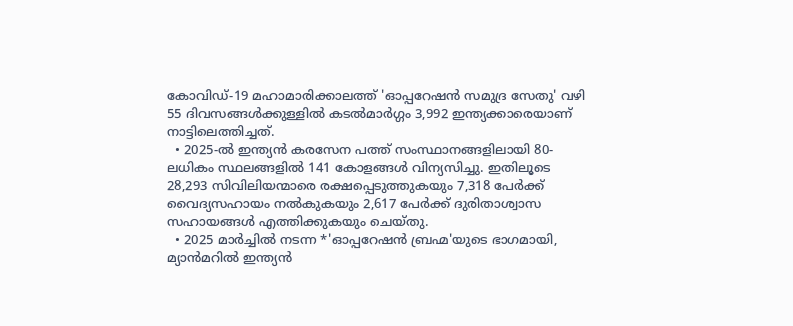കോവിഡ്-19 മഹാമാരിക്കാലത്ത് 'ഓപ്പറേഷൻ സമുദ്ര സേതു' വഴി 55 ദിവസങ്ങൾക്കുള്ളിൽ കടൽമാർഗ്ഗം 3,992 ഇന്ത്യക്കാരെയാണ് നാട്ടിലെത്തിച്ചത്.
  • 2025-ൽ ഇന്ത്യൻ കരസേന പത്ത് സംസ്ഥാനങ്ങളിലായി 80-ലധികം സ്ഥലങ്ങളിൽ 141 കോളങ്ങൾ വിന്യസിച്ചു. ഇതിലൂടെ 28,293 സിവിലിയന്മാരെ രക്ഷപ്പെടുത്തുകയും 7,318 പേർക്ക് വൈദ്യസഹായം നൽകുകയും 2,617 പേർക്ക് ദുരിതാശ്വാസ സഹായങ്ങൾ എത്തിക്കുകയും ചെയ്തു.
  • 2025 മാർച്ചിൽ നടന്ന *'ഓപ്പറേഷൻ ബ്രഹ്മ'യുടെ ഭാഗമായി, മ്യാൻമറിൽ ഇന്ത്യൻ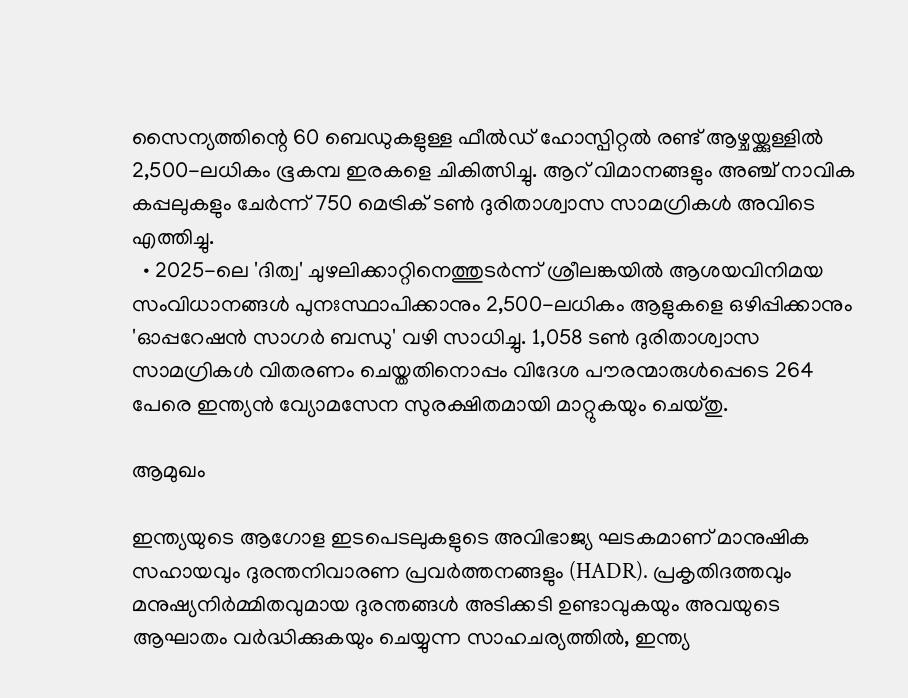സൈന്യത്തിന്റെ 60 ബെഡുകളുള്ള ഫീൽഡ് ഹോസ്പിറ്റൽ രണ്ട് ആഴ്ചയ്ക്കുള്ളിൽ 2,500-ലധികം ഭൂകമ്പ ഇരകളെ ചികിത്സിച്ചു. ആറ് വിമാനങ്ങളും അഞ്ച് നാവിക കപ്പലുകളും ചേർന്ന് 750 മെട്രിക് ടൺ ദുരിതാശ്വാസ സാമഗ്രികൾ അവിടെ എത്തിച്ചു.
  • 2025-ലെ 'ദിത്വ' ചുഴലിക്കാറ്റിനെത്തുടർന്ന് ശ്രീലങ്കയിൽ ആശയവിനിമയ സംവിധാനങ്ങൾ പുനഃസ്ഥാപിക്കാനും 2,500-ലധികം ആളുകളെ ഒഴിപ്പിക്കാനും 'ഓപ്പറേഷൻ സാഗർ ബന്ധു' വഴി സാധിച്ചു. 1,058 ടൺ ദുരിതാശ്വാസ സാമഗ്രികൾ വിതരണം ചെയ്തതിനൊപ്പം വിദേശ പൗരന്മാരുൾപ്പെടെ 264 പേരെ ഇന്ത്യൻ വ്യോമസേന സുരക്ഷിതമായി മാറ്റുകയും ചെയ്തു.

ആമുഖം

ഇന്ത്യയുടെ ആഗോള ഇടപെടലുകളുടെ അവിഭാജ്യ ഘടകമാണ് മാനുഷിക സഹായവും ദുരന്തനിവാരണ പ്രവർത്തനങ്ങളും (HADR). പ്രകൃതിദത്തവും മനുഷ്യനിർമ്മിതവുമായ ദുരന്തങ്ങൾ അടിക്കടി ഉണ്ടാവുകയും അവയുടെ ആഘാതം വർദ്ധിക്കുകയും ചെയ്യുന്ന സാഹചര്യത്തിൽ, ഇന്ത്യ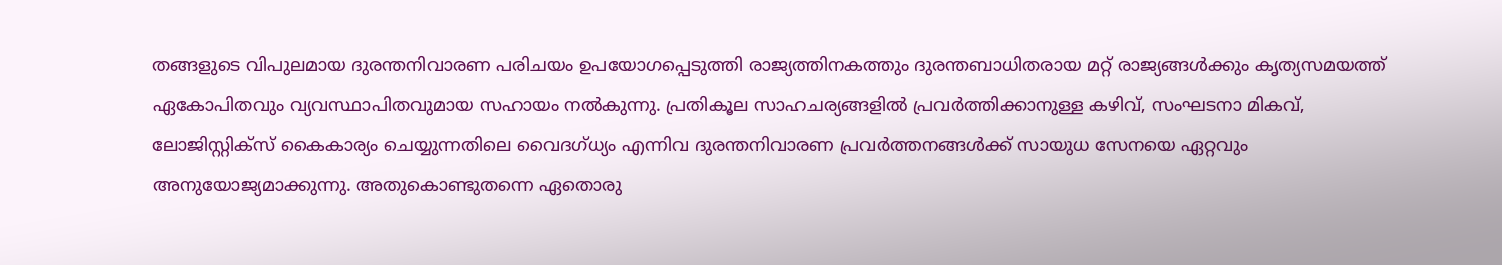തങ്ങളുടെ വിപുലമായ ദുരന്തനിവാരണ പരിചയം ഉപയോഗപ്പെടുത്തി രാജ്യത്തിനകത്തും ദുരന്തബാധിതരായ മറ്റ് രാജ്യങ്ങൾക്കും കൃത്യസമയത്ത് ഏകോപിതവും വ്യവസ്ഥാപിതവുമായ സഹായം നൽകുന്നു. പ്രതികൂല സാഹചര്യങ്ങളിൽ പ്രവർത്തിക്കാനുള്ള കഴിവ്, സംഘടനാ മികവ്, ലോജിസ്റ്റിക്സ് കൈകാര്യം ചെയ്യുന്നതിലെ വൈദഗ്ധ്യം എന്നിവ ദുരന്തനിവാരണ പ്രവർത്തനങ്ങൾക്ക് സായുധ സേനയെ ഏറ്റവും അനുയോജ്യമാക്കുന്നു. അതുകൊണ്ടുതന്നെ ഏതൊരു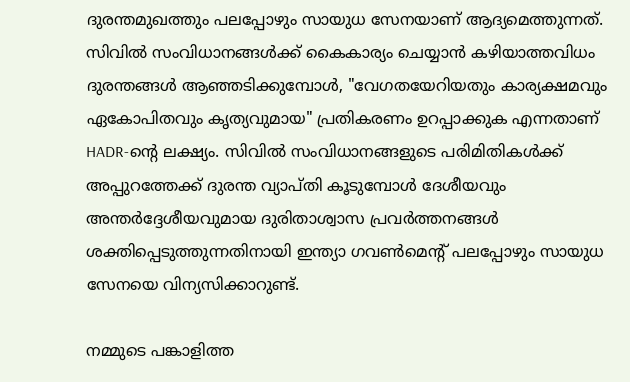ദുരന്തമുഖത്തും പലപ്പോഴും സായുധ സേനയാണ് ആദ്യമെത്തുന്നത്. സിവിൽ സംവിധാനങ്ങൾക്ക് കൈകാര്യം ചെയ്യാൻ കഴിയാത്തവിധം ദുരന്തങ്ങൾ ആഞ്ഞടിക്കുമ്പോൾ, "വേഗതയേറിയതും കാര്യക്ഷമവും ഏകോപിതവും കൃത്യവുമായ" പ്രതികരണം ഉറപ്പാക്കുക എന്നതാണ് HADR-ന്റെ ലക്ഷ്യം. സിവിൽ സംവിധാനങ്ങളുടെ പരിമിതികൾക്ക് അപ്പുറത്തേക്ക് ദുരന്ത വ്യാപ്തി കൂടുമ്പോൾ ദേശീയവും അന്തർദ്ദേശീയവുമായ ദുരിതാശ്വാസ പ്രവർത്തനങ്ങൾ ശക്തിപ്പെടുത്തുന്നതിനായി ഇന്ത്യാ ഗവൺമെന്റ് പലപ്പോഴും സായുധ സേനയെ വിന്യസിക്കാറുണ്ട്.

നമ്മുടെ പങ്കാളിത്ത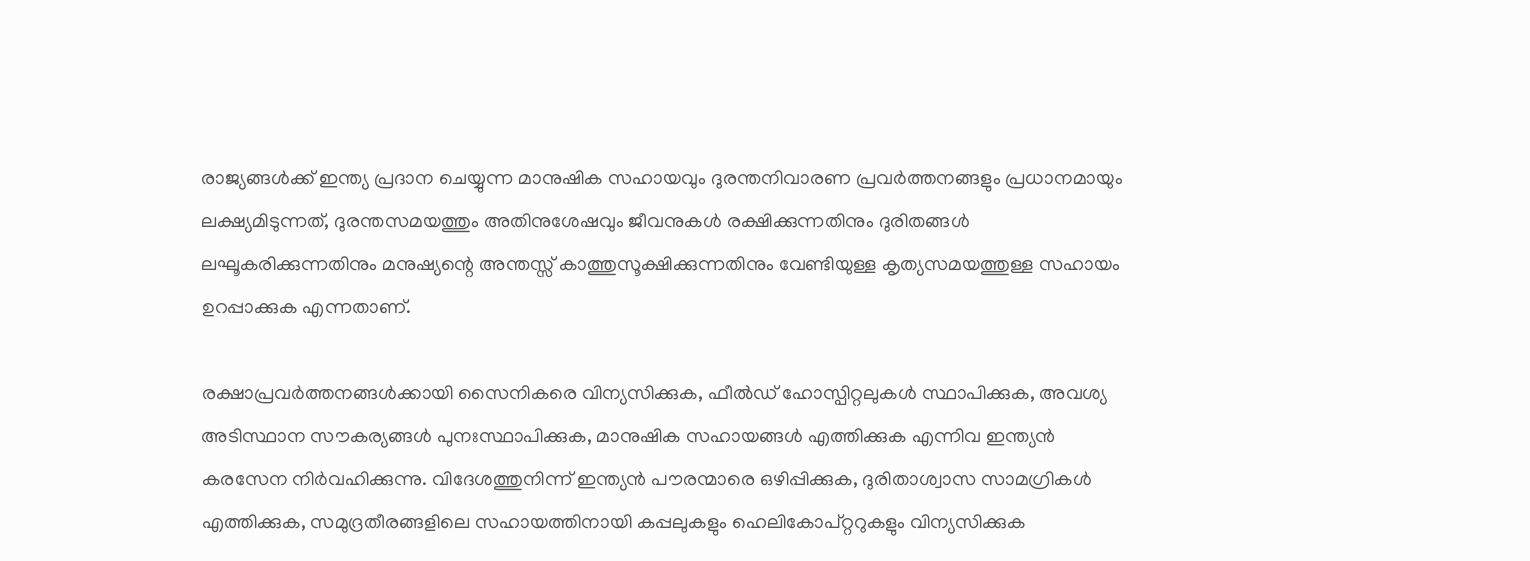രാജ്യങ്ങൾക്ക് ഇന്ത്യ പ്രദാന ചെയ്യുന്ന മാനുഷിക സഹായവും ദുരന്തനിവാരണ പ്രവർത്തനങ്ങളും പ്രധാനമായും ലക്ഷ്യമിടുന്നത്, ദുരന്തസമയത്തും അതിനുശേഷവും ജീവനുകൾ രക്ഷിക്കുന്നതിനും ദുരിതങ്ങൾ ലഘൂകരിക്കുന്നതിനും മനുഷ്യന്റെ അന്തസ്സ് കാത്തുസൂക്ഷിക്കുന്നതിനും വേണ്ടിയുള്ള കൃത്യസമയത്തുള്ള സഹായം ഉറപ്പാക്കുക എന്നതാണ്.

രക്ഷാപ്രവർത്തനങ്ങൾക്കായി സൈനികരെ വിന്യസിക്കുക, ഫീൽഡ് ഹോസ്പിറ്റലുകൾ സ്ഥാപിക്കുക, അവശ്യ അടിസ്ഥാന സൗകര്യങ്ങൾ പുനഃസ്ഥാപിക്കുക, മാനുഷിക സഹായങ്ങൾ എത്തിക്കുക എന്നിവ ഇന്ത്യൻ കരസേന നിർവഹിക്കുന്നു. വിദേശത്തുനിന്ന് ഇന്ത്യൻ പൗരന്മാരെ ഒഴിപ്പിക്കുക, ദുരിതാശ്വാസ സാമഗ്രികൾ എത്തിക്കുക, സമുദ്രതീരങ്ങളിലെ സഹായത്തിനായി കപ്പലുകളും ഹെലികോപ്റ്ററുകളും വിന്യസിക്കുക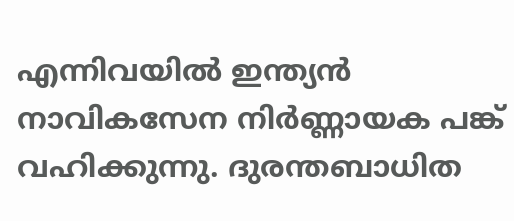എന്നിവയിൽ ഇന്ത്യൻ നാവികസേന നിർണ്ണായക പങ്ക് വഹിക്കുന്നു. ദുരന്തബാധിത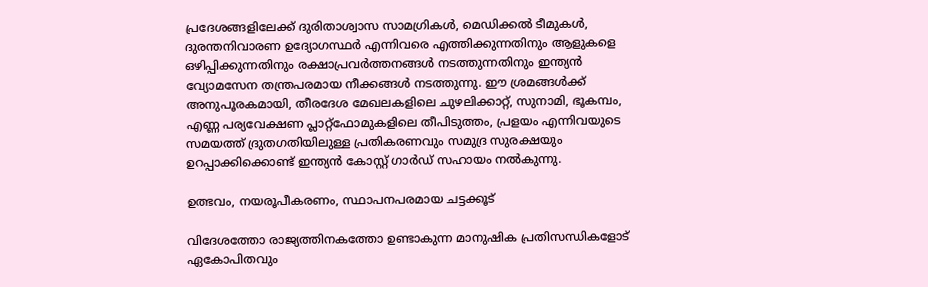പ്രദേശങ്ങളിലേക്ക് ദുരിതാശ്വാസ സാമഗ്രികൾ, മെഡിക്കൽ ടീമുകൾ, ദുരന്തനിവാരണ ഉദ്യോഗസ്ഥർ എന്നിവരെ എത്തിക്കുന്നതിനും ആളുകളെ ഒഴിപ്പിക്കുന്നതിനും രക്ഷാപ്രവർത്തനങ്ങൾ നടത്തുന്നതിനും ഇന്ത്യൻ വ്യോമസേന തന്ത്രപരമായ നീക്കങ്ങൾ നടത്തുന്നു. ഈ ശ്രമങ്ങൾക്ക് അനുപൂരകമായി, തീരദേശ മേഖലകളിലെ ചുഴലിക്കാറ്റ്, സുനാമി, ഭൂകമ്പം, എണ്ണ പര്യവേക്ഷണ പ്ലാറ്റ്‌ഫോമുകളിലെ തീപിടുത്തം, പ്രളയം എന്നിവയുടെ സമയത്ത് ദ്രുതഗതിയിലുള്ള പ്രതികരണവും സമുദ്ര സുരക്ഷയും ഉറപ്പാക്കിക്കൊണ്ട് ഇന്ത്യൻ കോസ്റ്റ് ഗാർഡ് സഹായം നൽകുന്നു.

ഉത്ഭവം, നയരൂപീകരണം, സ്ഥാപനപരമായ ചട്ടക്കൂട്

വിദേശത്തോ രാജ്യത്തിനകത്തോ ഉണ്ടാകുന്ന മാനുഷിക പ്രതിസന്ധികളോട് ഏകോപിതവും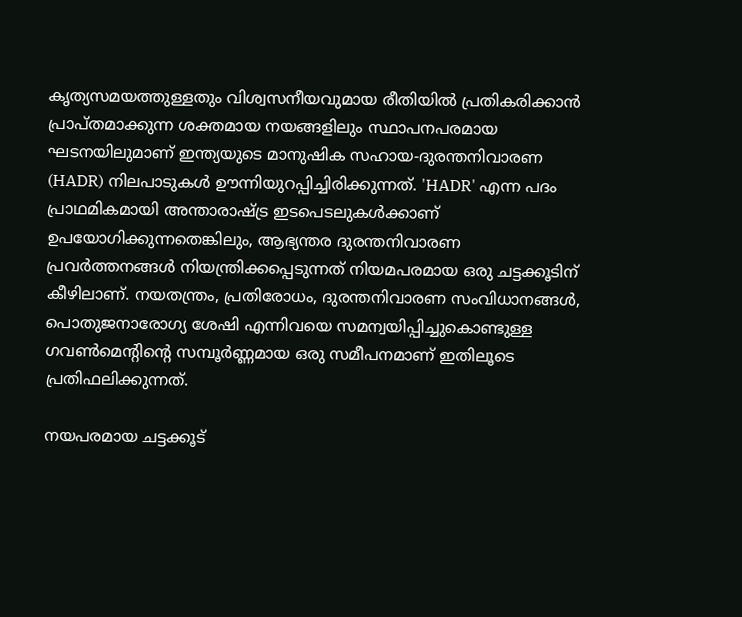കൃത്യസമയത്തുള്ളതും വിശ്വസനീയവുമായ രീതിയിൽ പ്രതികരിക്കാൻ പ്രാപ്തമാക്കുന്ന ശക്തമായ നയങ്ങളിലും സ്ഥാപനപരമായ ഘടനയിലുമാണ് ഇന്ത്യയുടെ മാനുഷിക സഹായ-ദുരന്തനിവാരണ (HADR) നിലപാടുകൾ ഊന്നിയുറപ്പിച്ചിരിക്കുന്നത്. 'HADR' എന്ന പദം പ്രാഥമികമായി അന്താരാഷ്ട്ര ഇടപെടലുകൾക്കാണ് ഉപയോഗിക്കുന്നതെങ്കിലും, ആഭ്യന്തര ദുരന്തനിവാരണ പ്രവർത്തനങ്ങൾ നിയന്ത്രിക്കപ്പെടുന്നത് നിയമപരമായ ഒരു ചട്ടക്കൂടിന് കീഴിലാണ്. നയതന്ത്രം, പ്രതിരോധം, ദുരന്തനിവാരണ സംവിധാനങ്ങൾ, പൊതുജനാരോഗ്യ ശേഷി എന്നിവയെ സമന്വയിപ്പിച്ചുകൊണ്ടുള്ള ഗവൺമെന്റിന്റെ സമ്പൂർണ്ണമായ ഒരു സമീപനമാണ് ഇതിലൂടെ പ്രതിഫലിക്കുന്നത്.

നയപരമായ ചട്ടക്കൂട്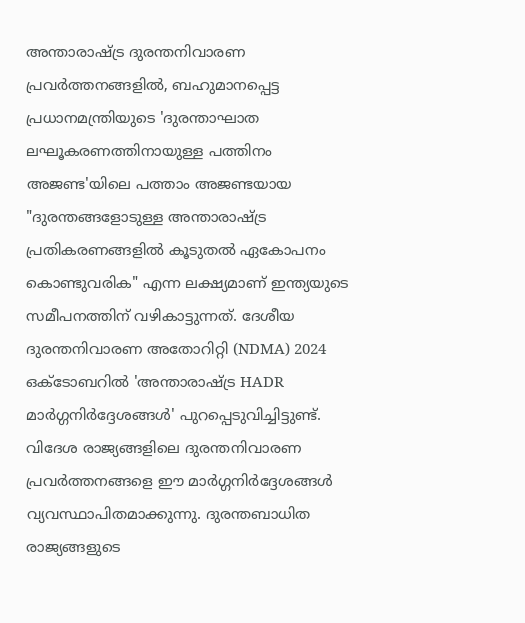അന്താരാഷ്ട്ര ദുരന്തനിവാരണ പ്രവർത്തനങ്ങളിൽ, ബഹുമാനപ്പെട്ട പ്രധാനമന്ത്രിയുടെ 'ദുരന്താഘാത ലഘൂകരണത്തിനായുള്ള പത്തിനം അജണ്ട'യിലെ പത്താം അജണ്ടയായ "ദുരന്തങ്ങളോടുള്ള അന്താരാഷ്ട്ര പ്രതികരണങ്ങളിൽ കൂടുതൽ ഏകോപനം കൊണ്ടുവരിക" എന്ന ലക്ഷ്യമാണ് ഇന്ത്യയുടെ സമീപനത്തിന് വഴികാട്ടുന്നത്. ദേശീയ ദുരന്തനിവാരണ അതോറിറ്റി (NDMA) 2024 ഒക്ടോബറിൽ 'അന്താരാഷ്ട്ര HADR മാർഗ്ഗനിർദ്ദേശങ്ങൾ' പുറപ്പെടുവിച്ചിട്ടുണ്ട്. വിദേശ രാജ്യങ്ങളിലെ ദുരന്തനിവാരണ പ്രവർത്തനങ്ങളെ ഈ മാർഗ്ഗനിർദ്ദേശങ്ങൾ വ്യവസ്ഥാപിതമാക്കുന്നു. ദുരന്തബാധിത രാജ്യങ്ങളുടെ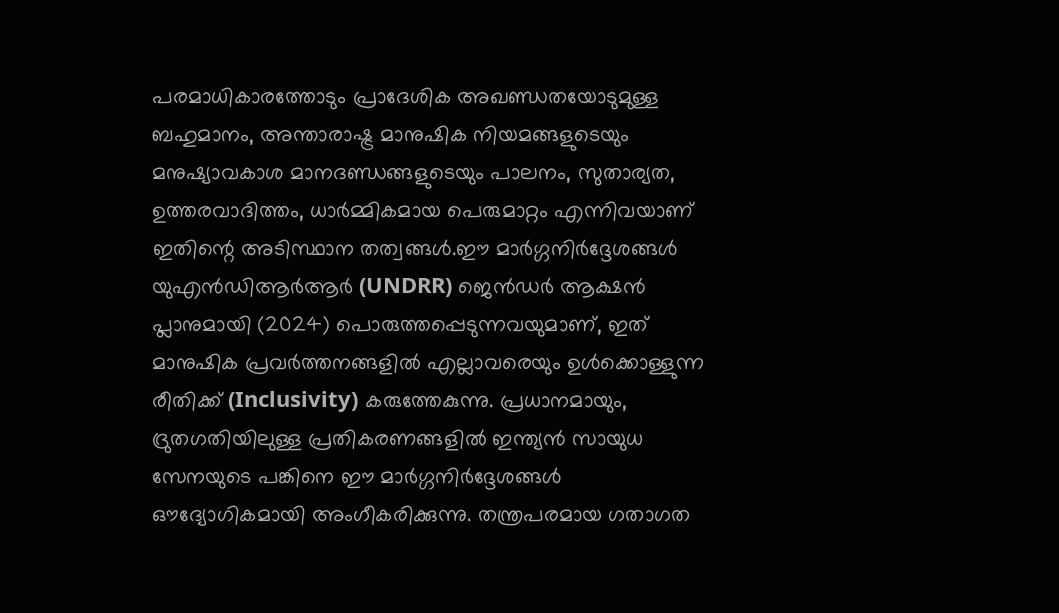പരമാധികാരത്തോടും പ്രാദേശിക അഖണ്ഡതയോടുമുള്ള ബഹുമാനം, അന്താരാഷ്ട്ര മാനുഷിക നിയമങ്ങളുടെയും മനുഷ്യാവകാശ മാനദണ്ഡങ്ങളുടെയും പാലനം, സുതാര്യത, ഉത്തരവാദിത്തം, ധാർമ്മികമായ പെരുമാറ്റം എന്നിവയാണ് ഇതിന്റെ അടിസ്ഥാന തത്വങ്ങൾ.ഈ മാർഗ്ഗനിർദ്ദേശങ്ങൾ യുഎൻഡിആർആർ (UNDRR) ജെൻഡർ ആക്ഷൻ പ്ലാനുമായി (2024) പൊരുത്തപ്പെടുന്നവയുമാണ്, ഇത് മാനുഷിക പ്രവർത്തനങ്ങളിൽ എല്ലാവരെയും ഉൾക്കൊള്ളുന്ന രീതിക്ക് (Inclusivity) കരുത്തേകുന്നു. പ്രധാനമായും, ദ്രുതഗതിയിലുള്ള പ്രതികരണങ്ങളിൽ ഇന്ത്യൻ സായുധ സേനയുടെ പങ്കിനെ ഈ മാർഗ്ഗനിർദ്ദേശങ്ങൾ ഔദ്യോഗികമായി അംഗീകരിക്കുന്നു. തന്ത്രപരമായ ഗതാഗത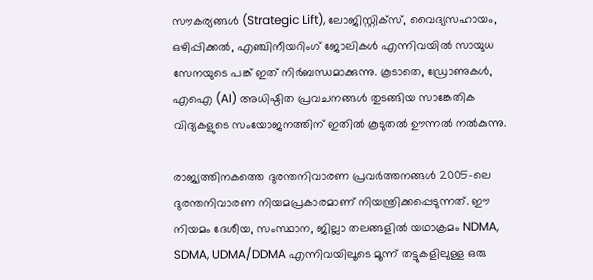സൗകര്യങ്ങൾ (Strategic Lift), ലോജിസ്റ്റിക്സ്, വൈദ്യസഹായം, ഒഴിപ്പിക്കൽ, എഞ്ചിനീയറിംഗ് ജോലികൾ എന്നിവയിൽ സായുധ സേനയുടെ പങ്ക് ഇത് നിർബന്ധമാക്കുന്നു. കൂടാതെ, ഡ്രോണുകൾ, എഐ (AI) അധിഷ്ഠിത പ്രവചനങ്ങൾ തുടങ്ങിയ സാങ്കേതിക വിദ്യകളുടെ സംയോജനത്തിന് ഇതിൽ കൂടുതൽ ഊന്നൽ നൽകുന്നു.

രാജ്യത്തിനകത്തെ ദുരന്തനിവാരണ പ്രവർത്തനങ്ങൾ 2005-ലെ ദുരന്തനിവാരണ നിയമപ്രകാരമാണ് നിയന്ത്രിക്കപ്പെടുന്നത്. ഈ നിയമം ദേശീയ, സംസ്ഥാന, ജില്ലാ തലങ്ങളിൽ യഥാക്രമം NDMA, SDMA, UDMA/DDMA എന്നിവയിലൂടെ മൂന്ന് തട്ടുകളിലുള്ള ഒരു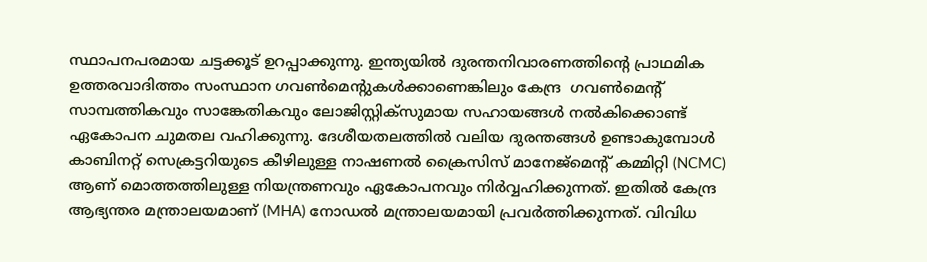സ്ഥാപനപരമായ ചട്ടക്കൂട് ഉറപ്പാക്കുന്നു. ഇന്ത്യയിൽ ദുരന്തനിവാരണത്തിന്റെ പ്രാഥമിക ഉത്തരവാദിത്തം സംസ്ഥാന ഗവൺമെന്റുകൾക്കാണെങ്കിലും കേന്ദ്ര  ഗവൺമെന്റ് സാമ്പത്തികവും സാങ്കേതികവും ലോജിസ്റ്റിക്സുമായ സഹായങ്ങൾ നൽകിക്കൊണ്ട് ഏകോപന ചുമതല വഹിക്കുന്നു. ദേശീയതലത്തിൽ വലിയ ദുരന്തങ്ങൾ ഉണ്ടാകുമ്പോൾ കാബിനറ്റ് സെക്രട്ടറിയുടെ കീഴിലുള്ള നാഷണൽ ക്രൈസിസ് മാനേജ്‌മെന്റ് കമ്മിറ്റി (NCMC) ആണ് മൊത്തത്തിലുള്ള നിയന്ത്രണവും ഏകോപനവും നിർവ്വഹിക്കുന്നത്. ഇതിൽ കേന്ദ്ര ആഭ്യന്തര മന്ത്രാലയമാണ് (MHA) നോഡൽ മന്ത്രാലയമായി പ്രവർത്തിക്കുന്നത്. വിവിധ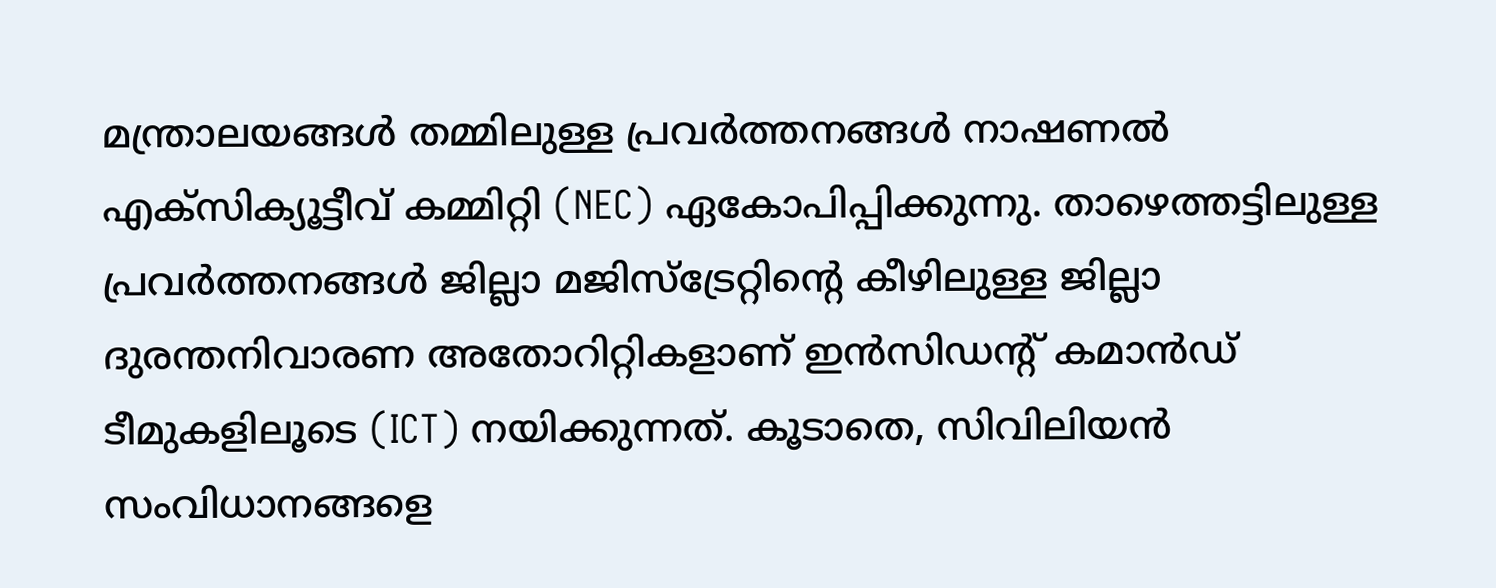മന്ത്രാലയങ്ങൾ തമ്മിലുള്ള പ്രവർത്തനങ്ങൾ നാഷണൽ എക്സിക്യൂട്ടീവ് കമ്മിറ്റി (NEC) ഏകോപിപ്പിക്കുന്നു. താഴെത്തട്ടിലുള്ള പ്രവർത്തനങ്ങൾ ജില്ലാ മജിസ്‌ട്രേറ്റിന്റെ കീഴിലുള്ള ജില്ലാ ദുരന്തനിവാരണ അതോറിറ്റികളാണ് ഇൻസിഡന്റ് കമാൻഡ് ടീമുകളിലൂടെ (ICT) നയിക്കുന്നത്. കൂടാതെ, സിവിലിയൻ സംവിധാനങ്ങളെ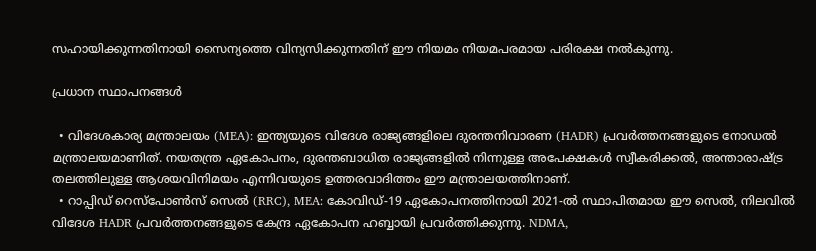സഹായിക്കുന്നതിനായി സൈന്യത്തെ വിന്യസിക്കുന്നതിന് ഈ നിയമം നിയമപരമായ പരിരക്ഷ നൽകുന്നു.

പ്രധാന സ്ഥാപനങ്ങൾ

  • വിദേശകാര്യ മന്ത്രാലയം (MEA): ഇന്ത്യയുടെ വിദേശ രാജ്യങ്ങളിലെ ദുരന്തനിവാരണ (HADR) പ്രവർത്തനങ്ങളുടെ നോഡൽ മന്ത്രാലയമാണിത്. നയതന്ത്ര ഏകോപനം, ദുരന്തബാധിത രാജ്യങ്ങളിൽ നിന്നുള്ള അപേക്ഷകൾ സ്വീകരിക്കൽ, അന്താരാഷ്ട്ര തലത്തിലുള്ള ആശയവിനിമയം എന്നിവയുടെ ഉത്തരവാദിത്തം ഈ മന്ത്രാലയത്തിനാണ്.
  • റാപ്പിഡ് റെസ്‌പോൺസ് സെൽ (RRC), MEA: കോവിഡ്-19 ഏകോപനത്തിനായി 2021-ൽ സ്ഥാപിതമായ ഈ സെൽ, നിലവിൽ വിദേശ HADR പ്രവർത്തനങ്ങളുടെ കേന്ദ്ര ഏകോപന ഹബ്ബായി പ്രവർത്തിക്കുന്നു. NDMA,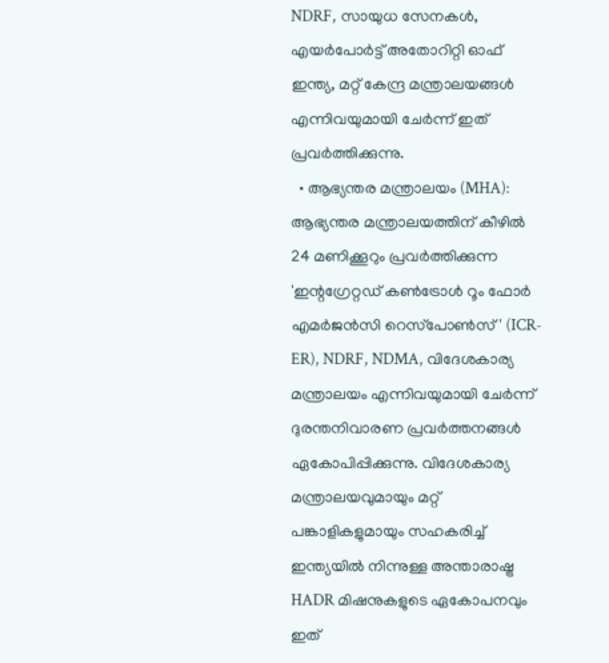NDRF, സായുധ സേനകൾ, എയർപോർട്ട് അതോറിറ്റി ഓഫ് ഇന്ത്യ, മറ്റ് കേന്ദ്ര മന്ത്രാലയങ്ങൾ എന്നിവയുമായി ചേർന്ന് ഇത് പ്രവർത്തിക്കുന്നു.
  • ആഭ്യന്തര മന്ത്രാലയം (MHA): ആഭ്യന്തര മന്ത്രാലയത്തിന് കീഴിൽ 24 മണിക്കൂറും പ്രവർത്തിക്കുന്ന 'ഇന്റഗ്രേറ്റഡ് കൺട്രോൾ റൂം ഫോർ എമർജൻസി റെസ്‌പോൺസ്' (ICR-ER), NDRF, NDMA, വിദേശകാര്യ മന്ത്രാലയം എന്നിവയുമായി ചേർന്ന് ദുരന്തനിവാരണ പ്രവർത്തനങ്ങൾ ഏകോപിപ്പിക്കുന്നു. വിദേശകാര്യ മന്ത്രാലയവുമായും മറ്റ് പങ്കാളികളുമായും സഹകരിച്ച് ഇന്ത്യയിൽ നിന്നുള്ള അന്താരാഷ്ട്ര HADR മിഷനുകളുടെ ഏകോപനവും ഇത്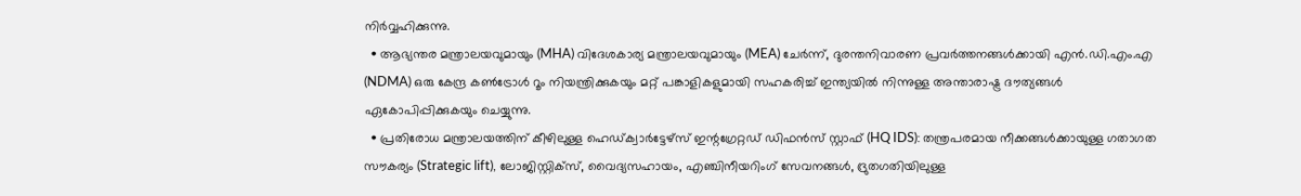നിർവ്വഹിക്കുന്നു.
  • ആഭ്യന്തര മന്ത്രാലയവുമായും (MHA) വിദേശകാര്യ മന്ത്രാലയവുമായും (MEA) ചേർന്ന്, ദുരന്തനിവാരണ പ്രവർത്തനങ്ങൾക്കായി എൻ.ഡി.എം.എ (NDMA) ഒരു കേന്ദ്ര കൺട്രോൾ റൂം നിയന്ത്രിക്കുകയും മറ്റ് പങ്കാളികളുമായി സഹകരിച്ച് ഇന്ത്യയിൽ നിന്നുള്ള അന്താരാഷ്ട്ര ദൗത്യങ്ങൾ ഏകോപിപ്പിക്കുകയും ചെയ്യുന്നു.
  • പ്രതിരോധ മന്ത്രാലയത്തിന് കീഴിലുള്ള ഹെഡ്ക്വാർട്ടേഴ്സ് ഇന്റഗ്രേറ്റഡ് ഡിഫൻസ് സ്റ്റാഫ് (HQ IDS): തന്ത്രപരമായ നീക്കങ്ങൾക്കായുള്ള ഗതാഗത സൗകര്യം (Strategic lift), ലോജിസ്റ്റിക്സ്, വൈദ്യസഹായം, എഞ്ചിനീയറിംഗ് സേവനങ്ങൾ, ദ്രുതഗതിയിലുള്ള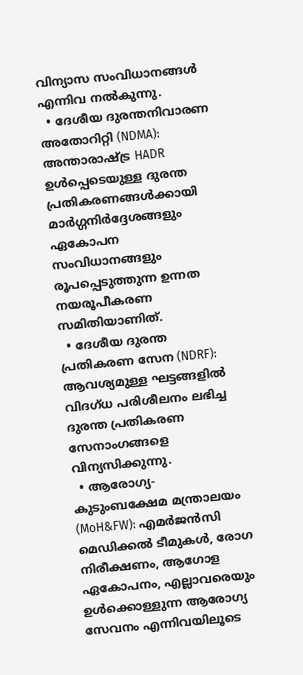വിന്യാസ സംവിധാനങ്ങൾ എന്നിവ നൽകുന്നു.
  • ദേശീയ ദുരന്തനിവാരണ അതോറിറ്റി (NDMA): അന്താരാഷ്ട്ര HADR ഉൾപ്പെടെയുള്ള ദുരന്ത പ്രതികരണങ്ങൾക്കായി മാർഗ്ഗനിർദ്ദേശങ്ങളും ഏകോപന സംവിധാനങ്ങളും രൂപപ്പെടുത്തുന്ന ഉന്നത നയരൂപീകരണ സമിതിയാണിത്.
  • ദേശീയ ദുരന്ത പ്രതികരണ സേന (NDRF): ആവശ്യമുള്ള ഘട്ടങ്ങളിൽ വിദഗ്ധ പരിശീലനം ലഭിച്ച ദുരന്ത പ്രതികരണ സേനാംഗങ്ങളെ വിന്യസിക്കുന്നു.
  • ആരോഗ്യ-കുടുംബക്ഷേമ മന്ത്രാലയം (MoH&FW): എമർജൻസി മെഡിക്കൽ ടീമുകൾ, രോഗ നിരീക്ഷണം, ആഗോള ഏകോപനം, എല്ലാവരെയും ഉൾക്കൊള്ളുന്ന ആരോഗ്യ സേവനം എന്നിവയിലൂടെ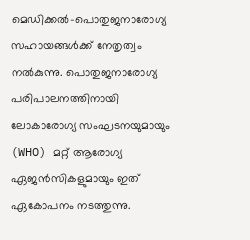മെഡിക്കൽ-പൊതുജനാരോഗ്യ സഹായങ്ങൾക്ക് നേതൃത്വം നൽകുന്നു. പൊതുജനാരോഗ്യ പരിപാലനത്തിനായി ലോകാരോഗ്യ സംഘടനയുമായും (WHO) മറ്റ് ആരോഗ്യ ഏജൻസികളുമായും ഇത് ഏകോപനം നടത്തുന്നു.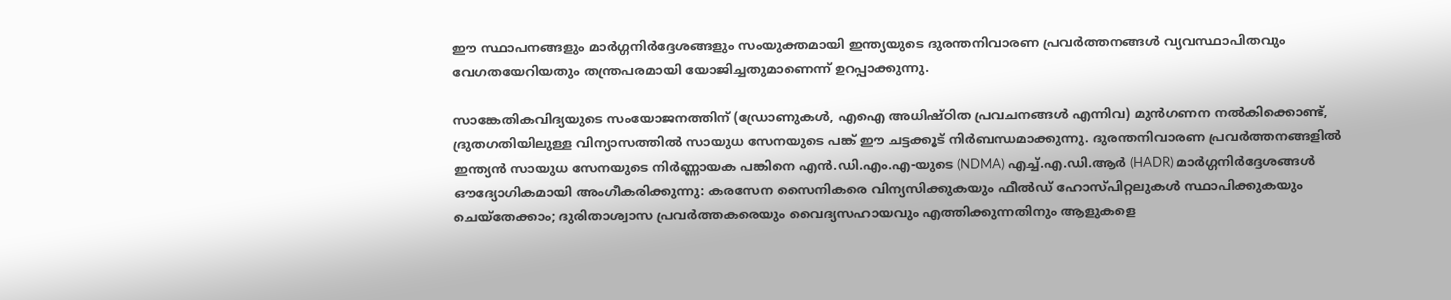ഈ സ്ഥാപനങ്ങളും മാർഗ്ഗനിർദ്ദേശങ്ങളും സംയുക്തമായി ഇന്ത്യയുടെ ദുരന്തനിവാരണ പ്രവർത്തനങ്ങൾ വ്യവസ്ഥാപിതവും വേഗതയേറിയതും തന്ത്രപരമായി യോജിച്ചതുമാണെന്ന് ഉറപ്പാക്കുന്നു.

സാങ്കേതികവിദ്യയുടെ സംയോജനത്തിന് (ഡ്രോണുകൾ, എഐ അധിഷ്ഠിത പ്രവചനങ്ങൾ എന്നിവ) മുൻഗണന നൽകിക്കൊണ്ട്, ദ്രുതഗതിയിലുള്ള വിന്യാസത്തിൽ സായുധ സേനയുടെ പങ്ക് ഈ ചട്ടക്കൂട് നിർബന്ധമാക്കുന്നു. ദുരന്തനിവാരണ പ്രവർത്തനങ്ങളിൽ ഇന്ത്യൻ സായുധ സേനയുടെ നിർണ്ണായക പങ്കിനെ എൻ.ഡി.എം.എ-യുടെ (NDMA) എച്ച്.എ.ഡി.ആർ (HADR) മാർഗ്ഗനിർദ്ദേശങ്ങൾ ഔദ്യോഗികമായി അംഗീകരിക്കുന്നു: കരസേന സൈനികരെ വിന്യസിക്കുകയും ഫീൽഡ് ഹോസ്പിറ്റലുകൾ സ്ഥാപിക്കുകയും ചെയ്തേക്കാം; ദുരിതാശ്വാസ പ്രവർത്തകരെയും വൈദ്യസഹായവും എത്തിക്കുന്നതിനും ആളുകളെ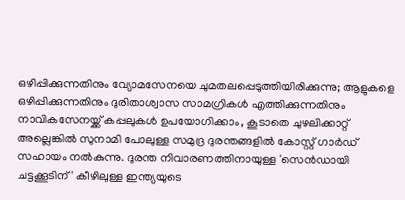ഒഴിപ്പിക്കുന്നതിനും വ്യോമസേനയെ ചുമതലപ്പെടുത്തിയിരിക്കുന്നു; ആളുകളെ ഒഴിപ്പിക്കുന്നതിനും ദുരിതാശ്വാസ സാമഗ്രികൾ എത്തിക്കുന്നതിനും നാവികസേനയ്ക്ക് കപ്പലുകൾ ഉപയോഗിക്കാം, കൂടാതെ ചുഴലിക്കാറ്റ് അല്ലെങ്കിൽ സുനാമി പോലുള്ള സമുദ്ര ദുരന്തങ്ങളിൽ കോസ്റ്റ് ഗാർഡ് സഹായം നൽകുന്നു. ദുരന്ത നിവാരണത്തിനായുള്ള 'സെൻഡായി ചട്ടക്കൂടിന്' കീഴിലുള്ള ഇന്ത്യയുടെ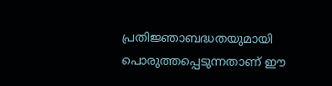പ്രതിജ്ഞാബദ്ധതയുമായി പൊരുത്തപ്പെടുന്നതാണ് ഈ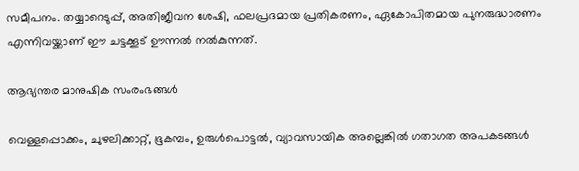സമീപനം. തയ്യാറെടുപ്പ്, അതിജീവന ശേഷി, ഫലപ്രദമായ പ്രതികരണം, ഏകോപിതമായ പുനരുദ്ധാരണം എന്നിവയ്ക്കാണ് ഈ ചട്ടക്കൂട് ഊന്നൽ നൽകുന്നത്.

ആഭ്യന്തര മാനുഷിക സംരംഭങ്ങൾ

വെള്ളപ്പൊക്കം, ചുഴലിക്കാറ്റ്, ഭൂകമ്പം, ഉരുൾപൊട്ടൽ, വ്യാവസായിക അല്ലെങ്കിൽ ഗതാഗത അപകടങ്ങൾ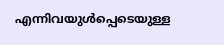എന്നിവയുൾപ്പെടെയുള്ള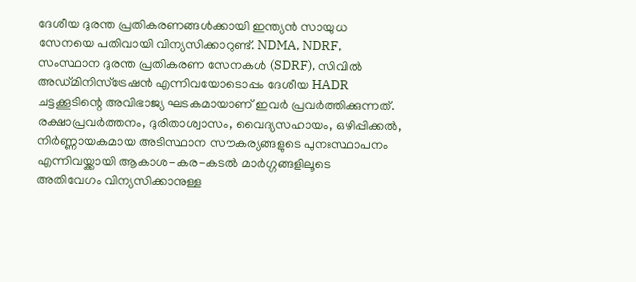ദേശീയ ദുരന്ത പ്രതികരണങ്ങൾക്കായി ഇന്ത്യൻ സായുധ സേനയെ പതിവായി വിന്യസിക്കാറുണ്ട്. NDMA, NDRF, സംസ്ഥാന ദുരന്ത പ്രതികരണ സേനകൾ (SDRF), സിവിൽ അഡ്മിനിസ്‌ട്രേഷൻ എന്നിവയോടൊപ്പം ദേശീയ HADR ചട്ടക്കൂടിന്റെ അവിഭാജ്യ ഘടകമായാണ് ഇവർ പ്രവർത്തിക്കുന്നത്. രക്ഷാപ്രവർത്തനം, ദുരിതാശ്വാസം, വൈദ്യസഹായം, ഒഴിപ്പിക്കൽ, നിർണ്ണായകമായ അടിസ്ഥാന സൗകര്യങ്ങളുടെ പുനഃസ്ഥാപനം എന്നിവയ്ക്കായി ആകാശ-കര-കടൽ മാർഗ്ഗങ്ങളിലൂടെ  അതിവേഗം വിന്യസിക്കാനുള്ള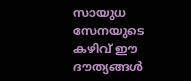സായുധ സേനയുടെ കഴിവ് ഈ ദൗത്യങ്ങൾ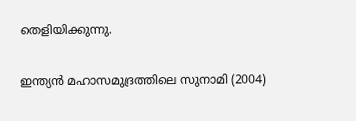തെളിയിക്കുന്നു.

ഇന്ത്യൻ മഹാസമുദ്രത്തിലെ സുനാമി (2004)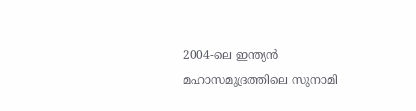2004-ലെ ഇന്ത്യൻ മഹാസമുദ്രത്തിലെ സുനാമി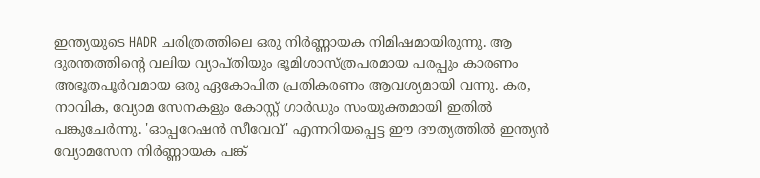ഇന്ത്യയുടെ HADR ചരിത്രത്തിലെ ഒരു നിർണ്ണായക നിമിഷമായിരുന്നു. ആ ദുരന്തത്തിന്റെ വലിയ വ്യാപ്തിയും ഭൂമിശാസ്ത്രപരമായ പരപ്പും കാരണം അഭൂതപൂർവമായ ഒരു ഏകോപിത പ്രതികരണം ആവശ്യമായി വന്നു. കര, നാവിക, വ്യോമ സേനകളും കോസ്റ്റ് ഗാർഡും സംയുക്തമായി ഇതിൽ പങ്കുചേർന്നു. 'ഓപ്പറേഷൻ സീവേവ്' എന്നറിയപ്പെട്ട ഈ ദൗത്യത്തിൽ ഇന്ത്യൻ വ്യോമസേന നിർണ്ണായക പങ്ക്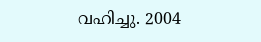വഹിച്ചു. 2004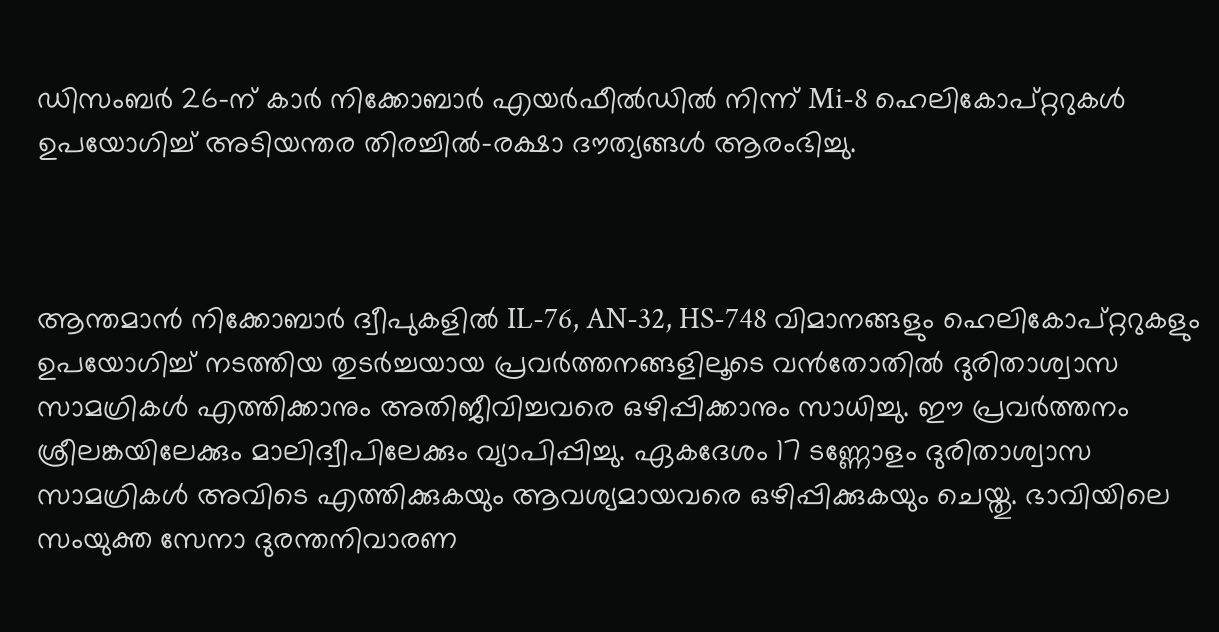ഡിസംബർ 26-ന് കാർ നിക്കോബാർ എയർഫീൽഡിൽ നിന്ന് Mi-8 ഹെലികോപ്റ്ററുകൾ ഉപയോഗിച്ച് അടിയന്തര തിരച്ചിൽ-രക്ഷാ ദൗത്യങ്ങൾ ആരംഭിച്ചു.



ആന്തമാൻ നിക്കോബാർ ദ്വീപുകളിൽ IL-76, AN-32, HS-748 വിമാനങ്ങളും ഹെലികോപ്റ്ററുകളും ഉപയോഗിച്ച് നടത്തിയ തുടർച്ചയായ പ്രവർത്തനങ്ങളിലൂടെ വൻതോതിൽ ദുരിതാശ്വാസ സാമഗ്രികൾ എത്തിക്കാനും അതിജീവിച്ചവരെ ഒഴിപ്പിക്കാനും സാധിച്ചു. ഈ പ്രവർത്തനം ശ്രീലങ്കയിലേക്കും മാലിദ്വീപിലേക്കും വ്യാപിപ്പിച്ചു. ഏകദേശം 17 ടണ്ണോളം ദുരിതാശ്വാസ സാമഗ്രികൾ അവിടെ എത്തിക്കുകയും ആവശ്യമായവരെ ഒഴിപ്പിക്കുകയും ചെയ്തു. ഭാവിയിലെ സംയുക്ത സേനാ ദുരന്തനിവാരണ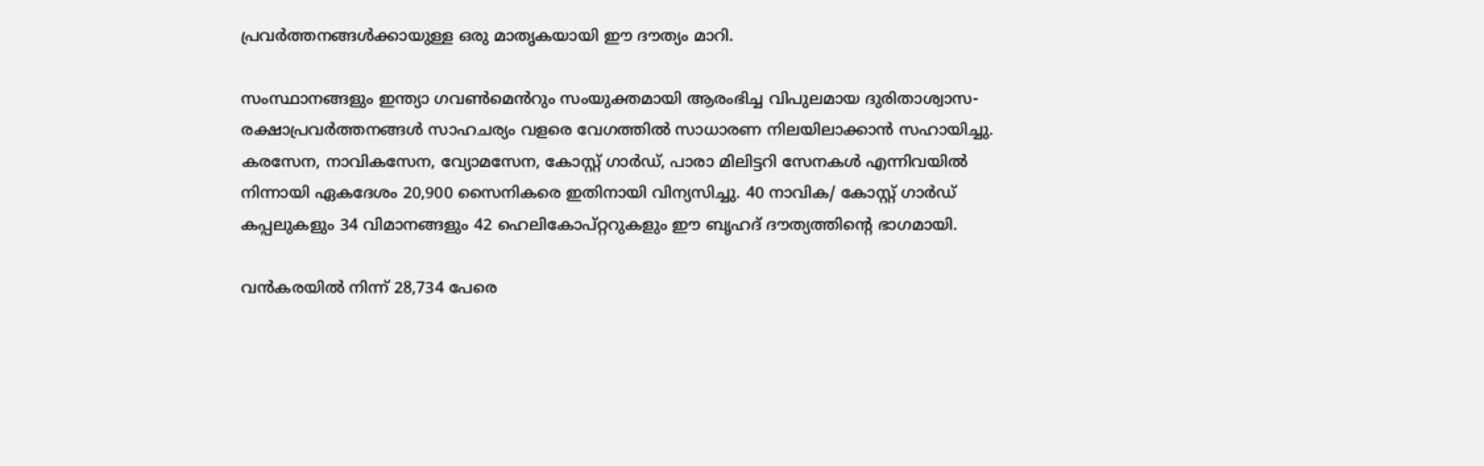പ്രവർത്തനങ്ങൾക്കായുള്ള ഒരു മാതൃകയായി ഈ ദൗത്യം മാറി.

സംസ്ഥാനങ്ങളും ഇന്ത്യാ ഗവൺമെൻറും സംയുക്തമായി ആരംഭിച്ച വിപുലമായ ദുരിതാശ്വാസ-രക്ഷാപ്രവർത്തനങ്ങൾ സാഹചര്യം വളരെ വേഗത്തിൽ സാധാരണ നിലയിലാക്കാൻ സഹായിച്ചു. കരസേന, നാവികസേന, വ്യോമസേന, കോസ്റ്റ് ഗാർഡ്, പാരാ മിലിട്ടറി സേനകൾ എന്നിവയിൽ നിന്നായി ഏകദേശം 20,900 സൈനികരെ ഇതിനായി വിന്യസിച്ചു. 40 നാവിക/ കോസ്റ്റ് ഗാർഡ് കപ്പലുകളും 34 വിമാനങ്ങളും 42 ഹെലികോപ്റ്ററുകളും ഈ ബൃഹദ് ദൗത്യത്തിന്റെ ഭാഗമായി.

വൻകരയിൽ നിന്ന് 28,734 പേരെ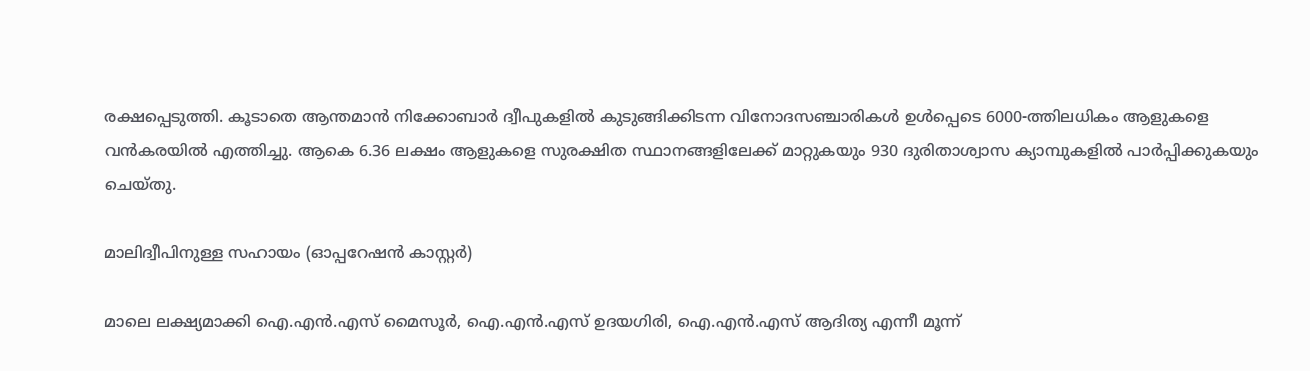രക്ഷപ്പെടുത്തി. കൂടാതെ ആന്തമാൻ നിക്കോബാർ ദ്വീപുകളിൽ കുടുങ്ങിക്കിടന്ന വിനോദസഞ്ചാരികൾ ഉൾപ്പെടെ 6000-ത്തിലധികം ആളുകളെ വൻകരയിൽ എത്തിച്ചു. ആകെ 6.36 ലക്ഷം ആളുകളെ സുരക്ഷിത സ്ഥാനങ്ങളിലേക്ക് മാറ്റുകയും 930 ദുരിതാശ്വാസ ക്യാമ്പുകളിൽ പാർപ്പിക്കുകയും ചെയ്തു.

മാലിദ്വീപിനുള്ള സഹായം (ഓപ്പറേഷൻ കാസ്റ്റർ)

മാലെ ലക്ഷ്യമാക്കി ഐ.എൻ.എസ് മൈസൂർ, ഐ.എൻ.എസ് ഉദയഗിരി, ഐ.എൻ.എസ് ആദിത്യ എന്നീ മൂന്ന്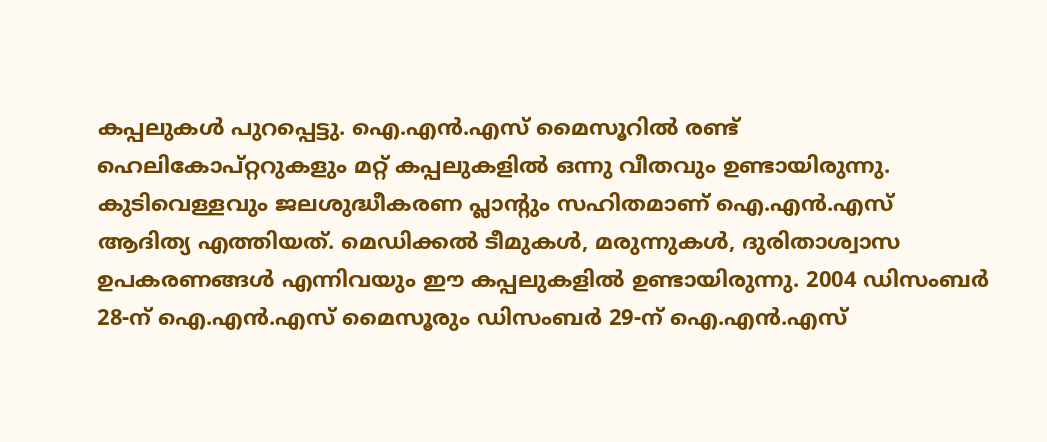കപ്പലുകൾ പുറപ്പെട്ടു. ഐ.എൻ.എസ് മൈസൂറിൽ രണ്ട് ഹെലികോപ്റ്ററുകളും മറ്റ് കപ്പലുകളിൽ ഒന്നു വീതവും ഉണ്ടായിരുന്നു. കുടിവെള്ളവും ജലശുദ്ധീകരണ പ്ലാന്റും സഹിതമാണ് ഐ.എൻ.എസ് ആദിത്യ എത്തിയത്. മെഡിക്കൽ ടീമുകൾ, മരുന്നുകൾ, ദുരിതാശ്വാസ ഉപകരണങ്ങൾ എന്നിവയും ഈ കപ്പലുകളിൽ ഉണ്ടായിരുന്നു. 2004 ഡിസംബർ 28-ന് ഐ.എൻ.എസ് മൈസൂരും ഡിസംബർ 29-ന് ഐ.എൻ.എസ്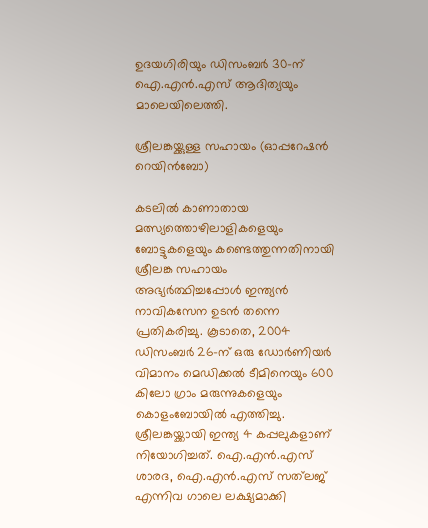ഉദയഗിരിയും ഡിസംബർ 30-ന് ഐ.എൻ.എസ് ആദിത്യയും മാലെയിലെത്തി.

ശ്രീലങ്കയ്ക്കുള്ള സഹായം (ഓപ്പറേഷൻ റെയിൻബോ)

കടലിൽ കാണാതായ മത്സ്യത്തൊഴിലാളികളെയും ബോട്ടുകളെയും കണ്ടെത്തുന്നതിനായി ശ്രീലങ്ക സഹായം അഭ്യർത്ഥിച്ചപ്പോൾ ഇന്ത്യൻ നാവികസേന ഉടൻ തന്നെ പ്രതികരിച്ചു. കൂടാതെ, 2004 ഡിസംബർ 26-ന് ഒരു ഡോർണിയർ വിമാനം മെഡിക്കൽ ടീമിനെയും 600 കിലോ ഗ്രാം മരുന്നുകളെയും കൊളംബോയിൽ എത്തിച്ചു. ശ്രീലങ്കയ്ക്കായി ഇന്ത്യ 4 കപ്പലുകളാണ് നിയോഗിച്ചത്. ഐ.എൻ.എസ് ശാരദ, ഐ.എൻ.എസ് സത്‌ലജ് എന്നിവ ഗാലെ ലക്ഷ്യമാക്കി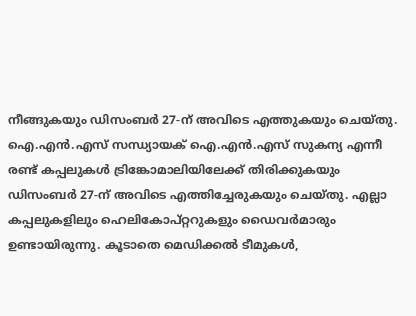നീങ്ങുകയും ഡിസംബർ 27-ന് അവിടെ എത്തുകയും ചെയ്തു. ഐ.എൻ.എസ് സന്ധ്യായക് ഐ.എൻ.എസ് സുകന്യ എന്നീ രണ്ട് കപ്പലുകൾ ട്രിങ്കോമാലിയിലേക്ക് തിരിക്കുകയും ഡിസംബർ 27-ന് അവിടെ എത്തിച്ചേരുകയും ചെയ്തു. എല്ലാ കപ്പലുകളിലും ഹെലികോപ്റ്ററുകളും ഡൈവർമാരും ഉണ്ടായിരുന്നു. കൂടാതെ മെഡിക്കൽ ടീമുകൾ,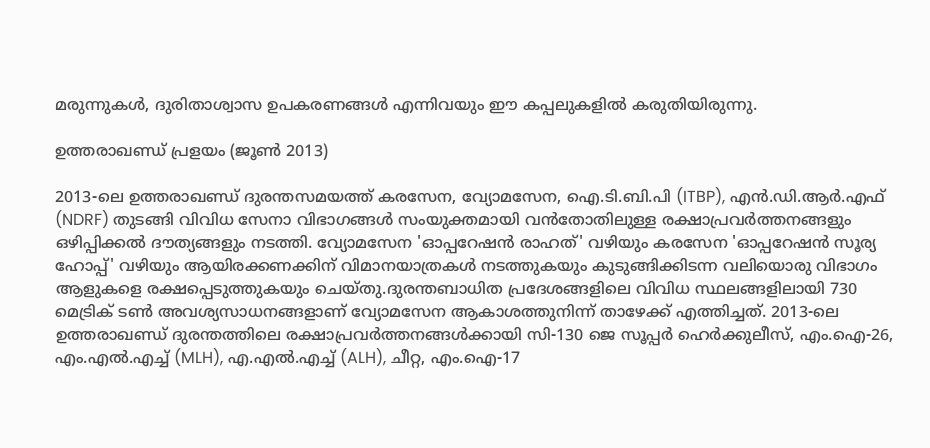മരുന്നുകൾ, ദുരിതാശ്വാസ ഉപകരണങ്ങൾ എന്നിവയും ഈ കപ്പലുകളിൽ കരുതിയിരുന്നു.

ഉത്തരാഖണ്ഡ് പ്രളയം (ജൂൺ 2013)

2013-ലെ ഉത്തരാഖണ്ഡ് ദുരന്തസമയത്ത് കരസേന, വ്യോമസേന, ഐ.ടി.ബി.പി (ITBP), എൻ.ഡി.ആർ.എഫ് (NDRF) തുടങ്ങി വിവിധ സേനാ വിഭാഗങ്ങൾ സംയുക്തമായി വൻതോതിലുള്ള രക്ഷാപ്രവർത്തനങ്ങളും ഒഴിപ്പിക്കൽ ദൗത്യങ്ങളും നടത്തി. വ്യോമസേന 'ഓപ്പറേഷൻ രാഹത്' വഴിയും കരസേന 'ഓപ്പറേഷൻ സൂര്യ ഹോപ്പ്' വഴിയും ആയിരക്കണക്കിന് വിമാനയാത്രകൾ നടത്തുകയും കുടുങ്ങിക്കിടന്ന വലിയൊരു വിഭാഗം ആളുകളെ രക്ഷപ്പെടുത്തുകയും ചെയ്തു.ദുരന്തബാധിത പ്രദേശങ്ങളിലെ വിവിധ സ്ഥലങ്ങളിലായി 730 മെട്രിക് ടൺ അവശ്യസാധനങ്ങളാണ് വ്യോമസേന ആകാശത്തുനിന്ന് താഴേക്ക് എത്തിച്ചത്. 2013-ലെ ഉത്തരാഖണ്ഡ് ദുരന്തത്തിലെ രക്ഷാപ്രവർത്തനങ്ങൾക്കായി സി-130 ജെ സൂപ്പർ ഹെർക്കുലീസ്, എം.ഐ-26, എം.എൽ.എച്ച് (MLH), എ.എൽ.എച്ച് (ALH), ചീറ്റ, എം.ഐ-17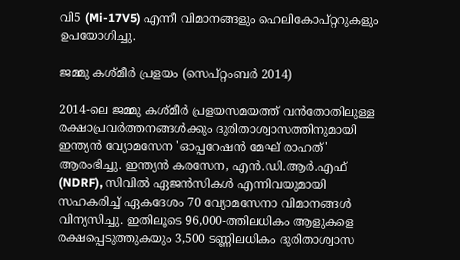വി5 (Mi-17V5) എന്നീ വിമാനങ്ങളും ഹെലികോപ്റ്ററുകളും ഉപയോഗിച്ചു.

ജമ്മു കശ്മീർ പ്രളയം (സെപ്റ്റംബർ 2014)

2014-ലെ ജമ്മു കശ്മീർ പ്രളയസമയത്ത് വൻതോതിലുള്ള രക്ഷാപ്രവർത്തനങ്ങൾക്കും ദുരിതാശ്വാസത്തിനുമായി ഇന്ത്യൻ വ്യോമസേന 'ഓപ്പറേഷൻ മേഘ് രാഹത്' ആരംഭിച്ചു. ഇന്ത്യൻ കരസേന, എൻ.ഡി.ആർ.എഫ് (NDRF), സിവിൽ ഏജൻസികൾ എന്നിവയുമായി സഹകരിച്ച് ഏകദേശം 70 വ്യോമസേനാ വിമാനങ്ങൾ വിന്യസിച്ചു. ഇതിലൂടെ 96,000-ത്തിലധികം ആളുകളെ രക്ഷപ്പെടുത്തുകയും 3,500 ടണ്ണിലധികം ദുരിതാശ്വാസ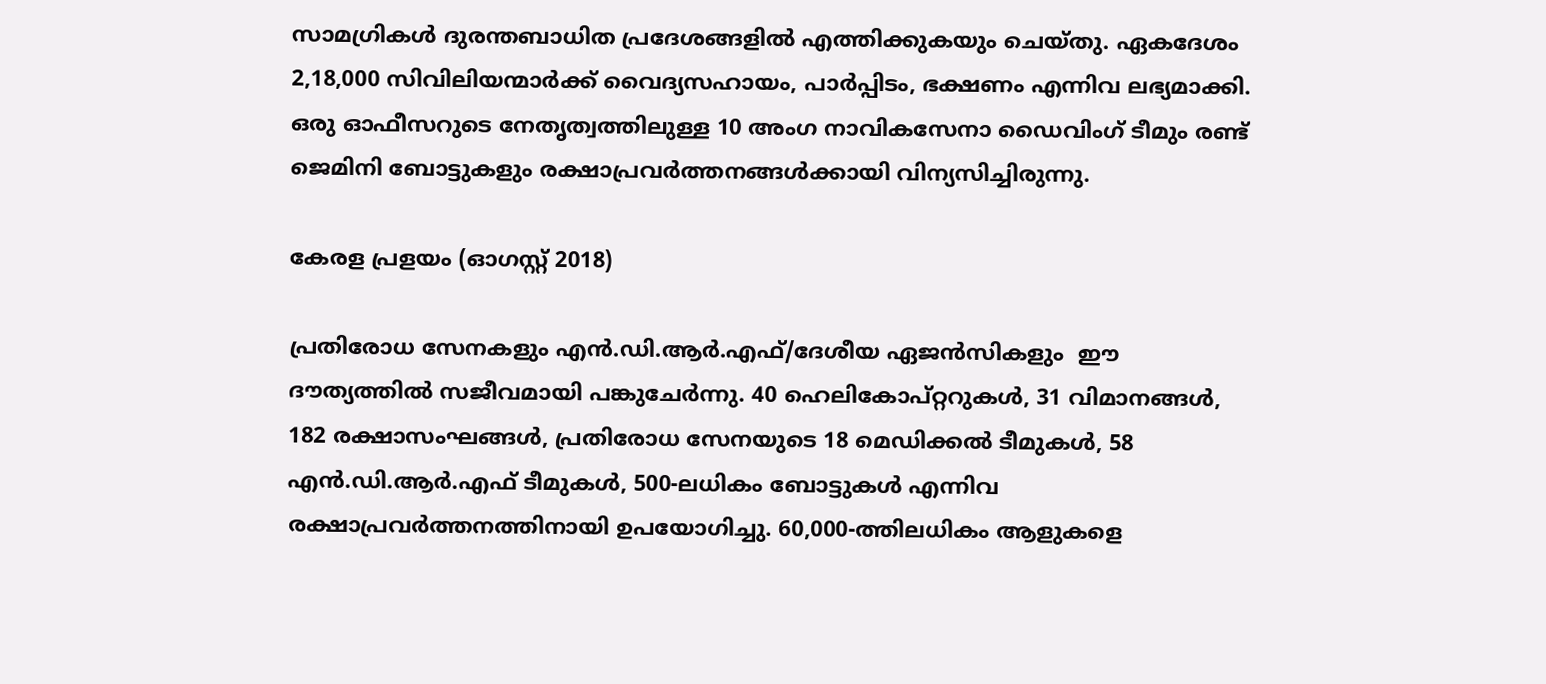സാമഗ്രികൾ ദുരന്തബാധിത പ്രദേശങ്ങളിൽ എത്തിക്കുകയും ചെയ്തു. ഏകദേശം 2,18,000 സിവിലിയന്മാർക്ക് വൈദ്യസഹായം, പാർപ്പിടം, ഭക്ഷണം എന്നിവ ലഭ്യമാക്കി. ഒരു ഓഫീസറുടെ നേതൃത്വത്തിലുള്ള 10 അംഗ നാവികസേനാ ഡൈവിംഗ് ടീമും രണ്ട് ജെമിനി ബോട്ടുകളും രക്ഷാപ്രവർത്തനങ്ങൾക്കായി വിന്യസിച്ചിരുന്നു.

കേരള പ്രളയം (ഓഗസ്റ്റ് 2018)

പ്രതിരോധ സേനകളും എൻ.ഡി.ആർ.എഫ്/ദേശീയ ഏജൻസികളും  ഈ ദൗത്യത്തിൽ സജീവമായി പങ്കുചേർന്നു. 40 ഹെലികോപ്റ്ററുകൾ, 31 വിമാനങ്ങൾ, 182 രക്ഷാസംഘങ്ങൾ, പ്രതിരോധ സേനയുടെ 18 മെഡിക്കൽ ടീമുകൾ, 58 എൻ.ഡി.ആർ.എഫ് ടീമുകൾ, 500-ലധികം ബോട്ടുകൾ എന്നിവ രക്ഷാപ്രവർത്തനത്തിനായി ഉപയോഗിച്ചു. 60,000-ത്തിലധികം ആളുകളെ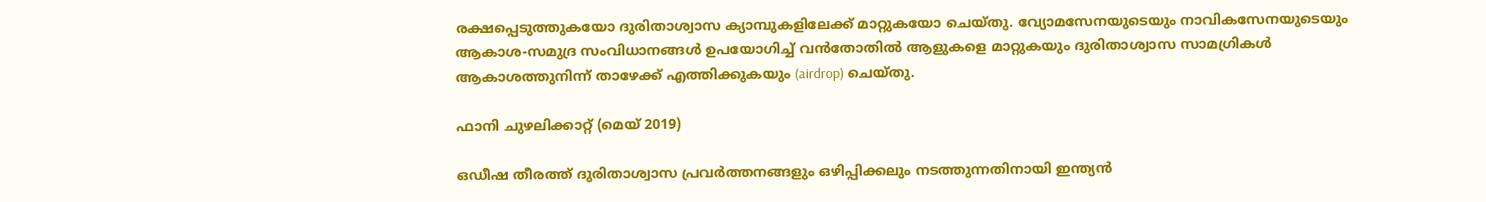രക്ഷപ്പെടുത്തുകയോ ദുരിതാശ്വാസ ക്യാമ്പുകളിലേക്ക് മാറ്റുകയോ ചെയ്തു. വ്യോമസേനയുടെയും നാവികസേനയുടെയും ആകാശ-സമുദ്ര സംവിധാനങ്ങൾ ഉപയോഗിച്ച് വൻതോതിൽ ആളുകളെ മാറ്റുകയും ദുരിതാശ്വാസ സാമഗ്രികൾ ആകാശത്തുനിന്ന് താഴേക്ക് എത്തിക്കുകയും (airdrop) ചെയ്തു.

ഫാനി ചുഴലിക്കാറ്റ് (മെയ് 2019)

ഒഡീഷ തീരത്ത് ദുരിതാശ്വാസ പ്രവർത്തനങ്ങളും ഒഴിപ്പിക്കലും നടത്തുന്നതിനായി ഇന്ത്യൻ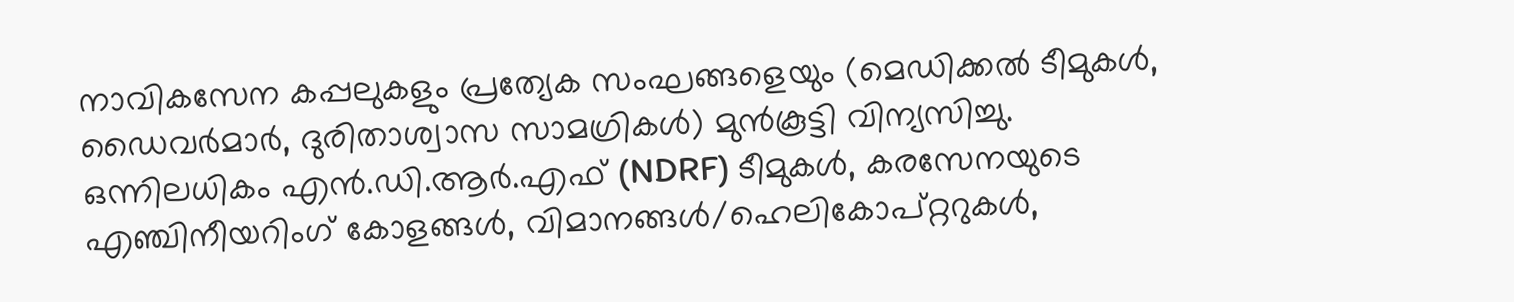നാവികസേന കപ്പലുകളും പ്രത്യേക സംഘങ്ങളെയും (മെഡിക്കൽ ടീമുകൾ, ഡൈവർമാർ, ദുരിതാശ്വാസ സാമഗ്രികൾ) മുൻകൂട്ടി വിന്യസിച്ചു. ഒന്നിലധികം എൻ.ഡി.ആർ.എഫ് (NDRF) ടീമുകൾ, കരസേനയുടെ എഞ്ചിനീയറിംഗ് കോളങ്ങൾ, വിമാനങ്ങൾ/ഹെലികോപ്റ്ററുകൾ,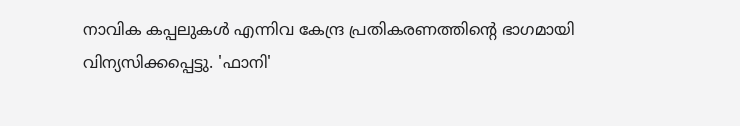നാവിക കപ്പലുകൾ എന്നിവ കേന്ദ്ര പ്രതികരണത്തിന്റെ ഭാഗമായി വിന്യസിക്കപ്പെട്ടു. 'ഫാനി'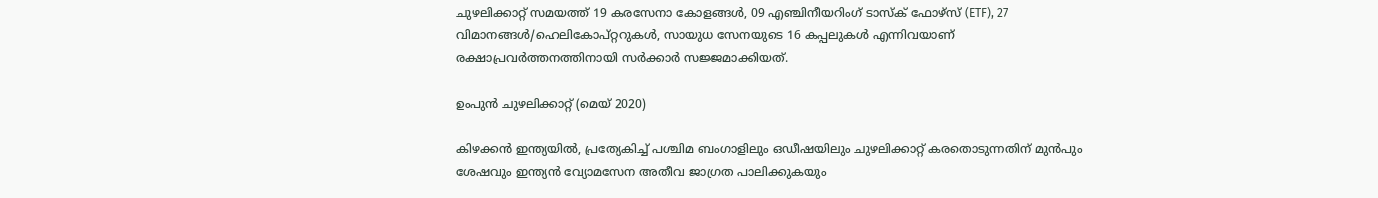ചുഴലിക്കാറ്റ് സമയത്ത് 19 കരസേനാ കോളങ്ങൾ, 09 എഞ്ചിനീയറിംഗ് ടാസ്‌ക് ഫോഴ്‌സ് (ETF), 27 വിമാനങ്ങൾ/ഹെലികോപ്റ്ററുകൾ, സായുധ സേനയുടെ 16 കപ്പലുകൾ എന്നിവയാണ് രക്ഷാപ്രവർത്തനത്തിനായി സർക്കാർ സജ്ജമാക്കിയത്.

ഉംപുൻ ചുഴലിക്കാറ്റ് (മെയ് 2020)

കിഴക്കൻ ഇന്ത്യയിൽ, പ്രത്യേകിച്ച് പശ്ചിമ ബംഗാളിലും ഒഡീഷയിലും ചുഴലിക്കാറ്റ് കരതൊടുന്നതിന് മുൻപും ശേഷവും ഇന്ത്യൻ വ്യോമസേന അതീവ ജാഗ്രത പാലിക്കുകയും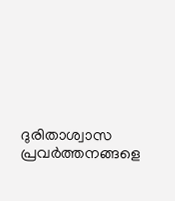ദുരിതാശ്വാസ പ്രവർത്തനങ്ങളെ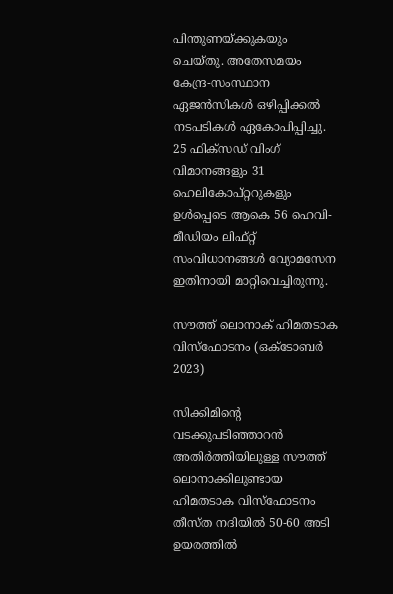പിന്തുണയ്ക്കുകയും ചെയ്തു. അതേസമയം കേന്ദ്ര-സംസ്ഥാന ഏജൻസികൾ ഒഴിപ്പിക്കൽ നടപടികൾ ഏകോപിപ്പിച്ചു. 25 ഫിക്സഡ് വിംഗ് വിമാനങ്ങളും 31 ഹെലികോപ്റ്ററുകളും ഉൾപ്പെടെ ആകെ 56 ഹെവി-മീഡിയം ലിഫ്റ്റ് സംവിധാനങ്ങൾ വ്യോമസേന ഇതിനായി മാറ്റിവെച്ചിരുന്നു.

സൗത്ത് ലൊനാക് ഹിമതടാക വിസ്ഫോടനം (ഒക്ടോബർ 2023)

സിക്കിമിന്റെ വടക്കുപടിഞ്ഞാറൻ അതിർത്തിയിലുള്ള സൗത്ത് ലൊനാക്കിലുണ്ടായ ഹിമതടാക വിസ്ഫോടനം തീസ്ത നദിയിൽ 50-60 അടി ഉയരത്തിൽ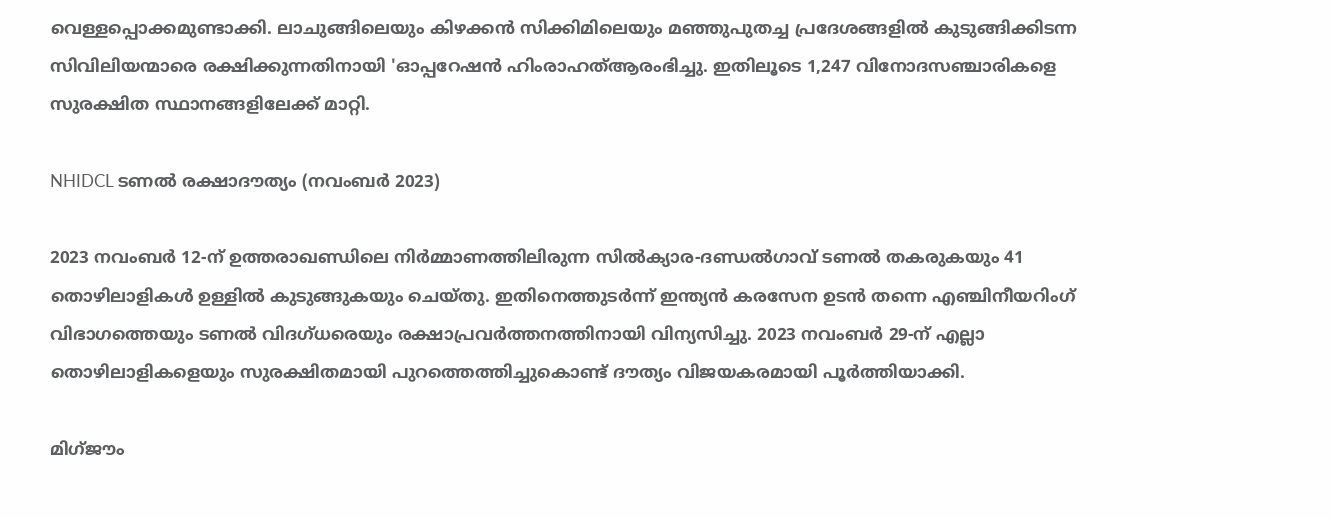വെള്ളപ്പൊക്കമുണ്ടാക്കി. ലാചുങ്ങിലെയും കിഴക്കൻ സിക്കിമിലെയും മഞ്ഞുപുതച്ച പ്രദേശങ്ങളിൽ കുടുങ്ങിക്കിടന്ന സിവിലിയന്മാരെ രക്ഷിക്കുന്നതിനായി 'ഓപ്പറേഷൻ ഹിംരാഹത്ആരംഭിച്ചു. ഇതിലൂടെ 1,247 വിനോദസഞ്ചാരികളെ സുരക്ഷിത സ്ഥാനങ്ങളിലേക്ക് മാറ്റി.

NHIDCL ടണൽ രക്ഷാദൗത്യം (നവംബർ 2023)

2023 നവംബർ 12-ന് ഉത്തരാഖണ്ഡിലെ നിർമ്മാണത്തിലിരുന്ന സിൽക്യാര-ദണ്ഡൽഗാവ് ടണൽ തകരുകയും 41 തൊഴിലാളികൾ ഉള്ളിൽ കുടുങ്ങുകയും ചെയ്തു. ഇതിനെത്തുടർന്ന് ഇന്ത്യൻ കരസേന ഉടൻ തന്നെ എഞ്ചിനീയറിംഗ് വിഭാഗത്തെയും ടണൽ വിദഗ്ധരെയും രക്ഷാപ്രവർത്തനത്തിനായി വിന്യസിച്ചു. 2023 നവംബർ 29-ന് എല്ലാ തൊഴിലാളികളെയും സുരക്ഷിതമായി പുറത്തെത്തിച്ചുകൊണ്ട് ദൗത്യം വിജയകരമായി പൂർത്തിയാക്കി.

മിഗ്ജൗം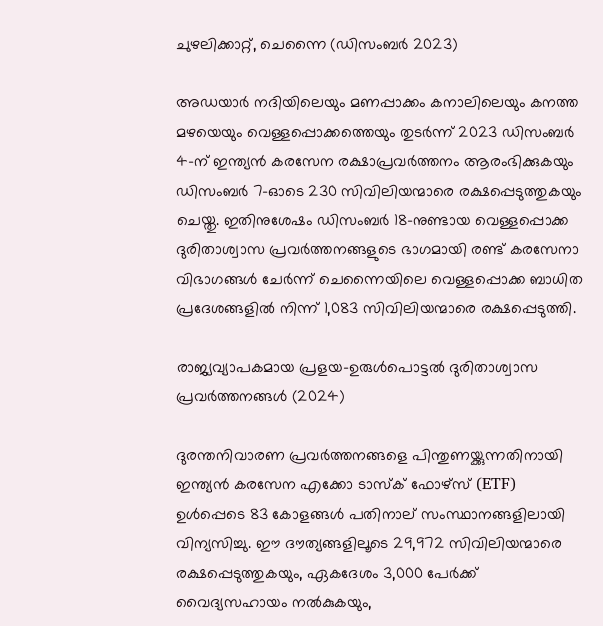ചുഴലിക്കാറ്റ്, ചെന്നൈ (ഡിസംബർ 2023)

അഡയാർ നദിയിലെയും മണപ്പാക്കം കനാലിലെയും കനത്ത മഴയെയും വെള്ളപ്പൊക്കത്തെയും തുടർന്ന് 2023 ഡിസംബർ 4-ന് ഇന്ത്യൻ കരസേന രക്ഷാപ്രവർത്തനം ആരംഭിക്കുകയും ഡിസംബർ 7-ഓടെ 230 സിവിലിയന്മാരെ രക്ഷപ്പെടുത്തുകയും ചെയ്തു. ഇതിനുശേഷം ഡിസംബർ 18-നുണ്ടായ വെള്ളപ്പൊക്ക ദുരിതാശ്വാസ പ്രവർത്തനങ്ങളുടെ ഭാഗമായി രണ്ട് കരസേനാ വിഭാഗങ്ങൾ ചേർന്ന് ചെന്നൈയിലെ വെള്ളപ്പൊക്ക ബാധിത പ്രദേശങ്ങളിൽ നിന്ന് 1,083 സിവിലിയന്മാരെ രക്ഷപ്പെടുത്തി.

രാജ്യവ്യാപകമായ പ്രളയ-ഉരുൾപൊട്ടൽ ദുരിതാശ്വാസ പ്രവർത്തനങ്ങൾ (2024)

ദുരന്തനിവാരണ പ്രവർത്തനങ്ങളെ പിന്തുണയ്ക്കുന്നതിനായി ഇന്ത്യൻ കരസേന എക്കോ ടാസ്‌ക് ഫോഴ്‌സ് (ETF) ഉൾപ്പെടെ 83 കോളങ്ങൾ പതിനാല് സംസ്ഥാനങ്ങളിലായി വിന്യസിച്ചു. ഈ ദൗത്യങ്ങളിലൂടെ 29,972 സിവിലിയന്മാരെ രക്ഷപ്പെടുത്തുകയും, ഏകദേശം 3,000 പേർക്ക് വൈദ്യസഹായം നൽകുകയും,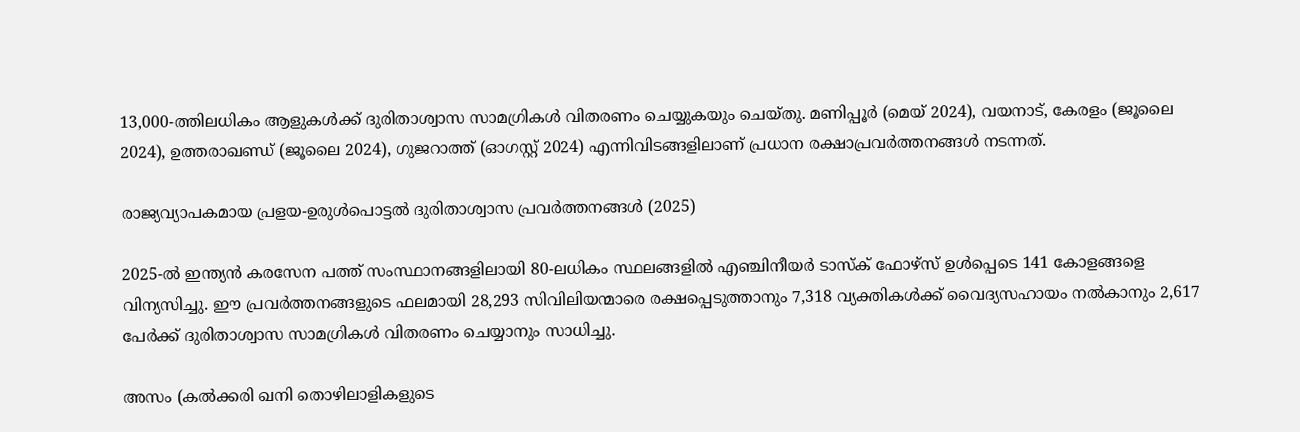13,000-ത്തിലധികം ആളുകൾക്ക് ദുരിതാശ്വാസ സാമഗ്രികൾ വിതരണം ചെയ്യുകയും ചെയ്തു. മണിപ്പൂർ (മെയ് 2024), വയനാട്, കേരളം (ജൂലൈ 2024), ഉത്തരാഖണ്ഡ് (ജൂലൈ 2024), ഗുജറാത്ത് (ഓഗസ്റ്റ് 2024) എന്നിവിടങ്ങളിലാണ് പ്രധാന രക്ഷാപ്രവർത്തനങ്ങൾ നടന്നത്.

രാജ്യവ്യാപകമായ പ്രളയ-ഉരുൾപൊട്ടൽ ദുരിതാശ്വാസ പ്രവർത്തനങ്ങൾ (2025)

2025-ൽ ഇന്ത്യൻ കരസേന പത്ത് സംസ്ഥാനങ്ങളിലായി 80-ലധികം സ്ഥലങ്ങളിൽ എഞ്ചിനീയർ ടാസ്‌ക് ഫോഴ്‌സ് ഉൾപ്പെടെ 141 കോളങ്ങളെ വിന്യസിച്ചു. ഈ പ്രവർത്തനങ്ങളുടെ ഫലമായി 28,293 സിവിലിയന്മാരെ രക്ഷപ്പെടുത്താനും 7,318 വ്യക്തികൾക്ക് വൈദ്യസഹായം നൽകാനും 2,617 പേർക്ക് ദുരിതാശ്വാസ സാമഗ്രികൾ വിതരണം ചെയ്യാനും സാധിച്ചു.

അസം (കൽക്കരി ഖനി തൊഴിലാളികളുടെ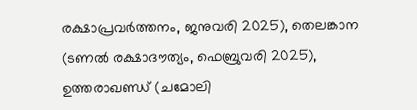രക്ഷാപ്രവർത്തനം, ജനുവരി 2025), തെലങ്കാന (ടണൽ രക്ഷാദൗത്യം, ഫെബ്രുവരി 2025), ഉത്തരാഖണ്ഡ് (ചമോലി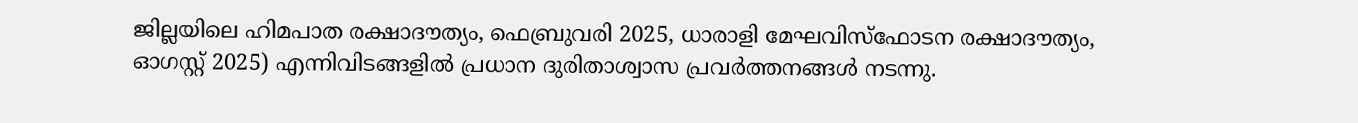ജില്ലയിലെ ഹിമപാത രക്ഷാദൗത്യം, ഫെബ്രുവരി 2025, ധാരാളി മേഘവിസ്ഫോടന രക്ഷാദൗത്യം, ഓഗസ്റ്റ് 2025) എന്നിവിടങ്ങളിൽ പ്രധാന ദുരിതാശ്വാസ പ്രവർത്തനങ്ങൾ നടന്നു.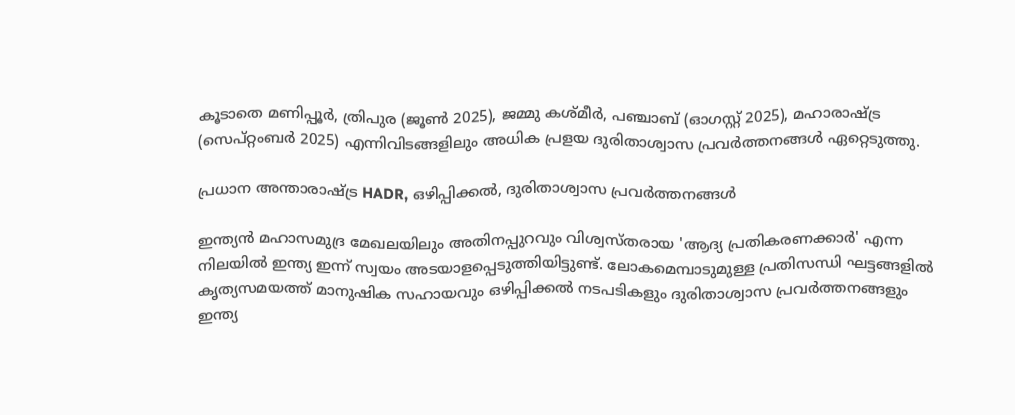കൂടാതെ മണിപ്പൂർ, ത്രിപുര (ജൂൺ 2025), ജമ്മു കശ്മീർ, പഞ്ചാബ് (ഓഗസ്റ്റ് 2025), മഹാരാഷ്ട്ര (സെപ്റ്റംബർ 2025) എന്നിവിടങ്ങളിലും അധിക പ്രളയ ദുരിതാശ്വാസ പ്രവർത്തനങ്ങൾ ഏറ്റെടുത്തു.

പ്രധാന അന്താരാഷ്ട്ര HADR, ഒഴിപ്പിക്കൽ, ദുരിതാശ്വാസ പ്രവർത്തനങ്ങൾ

ഇന്ത്യൻ മഹാസമുദ്ര മേഖലയിലും അതിനപ്പുറവും വിശ്വസ്തരായ 'ആദ്യ പ്രതികരണക്കാർ' എന്ന നിലയിൽ ഇന്ത്യ ഇന്ന് സ്വയം അടയാളപ്പെടുത്തിയിട്ടുണ്ട്. ലോകമെമ്പാടുമുള്ള പ്രതിസന്ധി ഘട്ടങ്ങളിൽ കൃത്യസമയത്ത് മാനുഷിക സഹായവും ഒഴിപ്പിക്കൽ നടപടികളും ദുരിതാശ്വാസ പ്രവർത്തനങ്ങളും ഇന്ത്യ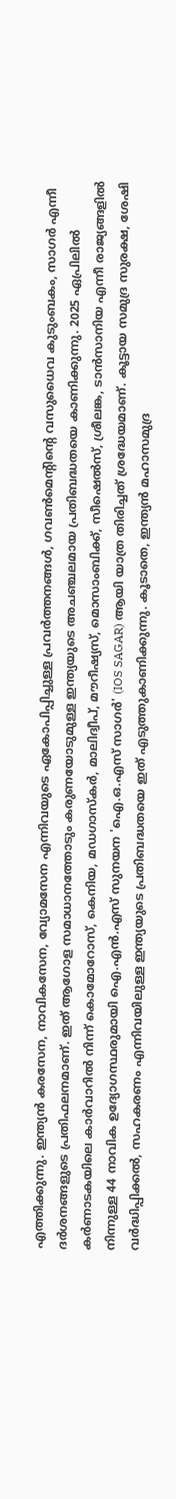എത്തിക്കുന്നു. ഇന്ത്യൻ കരസേന, നാവികസേന, വ്യോമസേന എന്നിവയുടെ ഏകോപിപ്പിച്ചുള്ള പ്രവർത്തനങ്ങൾ, ഗവൺമെന്റിന്റെ വസുധൈവ കുടുംബകം, സാഗർ എന്നീ ദർശനങ്ങളുടെ പ്രതിഫലനമാണ്. ഇത് ആഗോള സമാധാനത്തോടും കരുണയോടുമുള്ള ഇന്ത്യയുടെ അചഞ്ചലമായ പ്രതിബദ്ധതയെ കാണിക്കുന്നു. 2025 ഏപ്രിലിൽ കർണാടകയിലെ കാർവാറിൽ നിന്ന് കൊമോറോസ്, കെനിയ, മഡഗാസ്കർ, മാലിദ്വീപ്, മൗറീഷ്യസ്, മൊസാംബിക്ക്, സീഷെൽസ്, ശ്രീലങ്ക, ടാൻസാനിയ എന്നീ രാജ്യങ്ങളിൽ നിന്നുള്ള 44 നാവിക ഉദ്യോഗസ്ഥരുമായി ഐ.എൻ.എസ് സുനയന 'ഐ.ഒ.എസ് സാഗർ' (IOS SAGAR) ആയി യാത്ര തിരിച്ചത് ശ്രദ്ധേയമാണ്. കൂട്ടായ സമുദ്ര സുരക്ഷ, ശേഷി വർദ്ധിപ്പിക്കൽ, സഹകരണം എന്നിവയിലുള്ള ഇന്ത്യയുടെ പ്രതിബദ്ധതയെ ഇത് എടുത്തുകാണിക്കുന്നു. കൂടാതെ, ഇന്ത്യൻ മഹാസമുദ്ര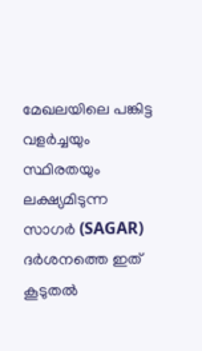മേഖലയിലെ പങ്കിട്ട വളർച്ചയും സ്ഥിരതയും ലക്ഷ്യമിടുന്ന സാഗർ (SAGAR) ദർശനത്തെ ഇത് കൂടുതൽ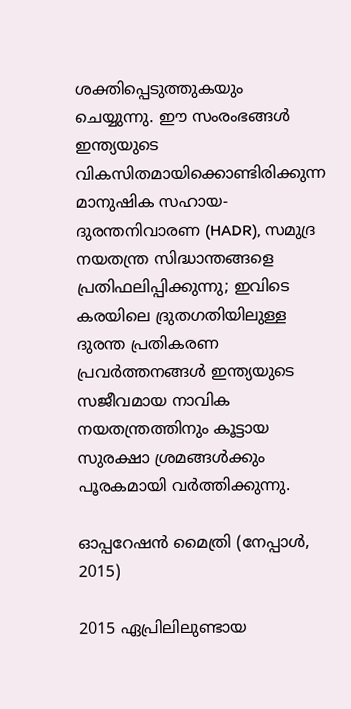ശക്തിപ്പെടുത്തുകയും ചെയ്യുന്നു. ഈ സംരംഭങ്ങൾ ഇന്ത്യയുടെ വികസിതമായിക്കൊണ്ടിരിക്കുന്ന മാനുഷിക സഹായ-ദുരന്തനിവാരണ (HADR), സമുദ്ര നയതന്ത്ര സിദ്ധാന്തങ്ങളെ പ്രതിഫലിപ്പിക്കുന്നു; ഇവിടെ കരയിലെ ദ്രുതഗതിയിലുള്ള ദുരന്ത പ്രതികരണ പ്രവർത്തനങ്ങൾ ഇന്ത്യയുടെ സജീവമായ നാവിക നയതന്ത്രത്തിനും കൂട്ടായ സുരക്ഷാ ശ്രമങ്ങൾക്കും പൂരകമായി വർത്തിക്കുന്നു.

ഓപ്പറേഷൻ മൈത്രി (നേപ്പാൾ, 2015)

2015 ഏപ്രിലിലുണ്ടായ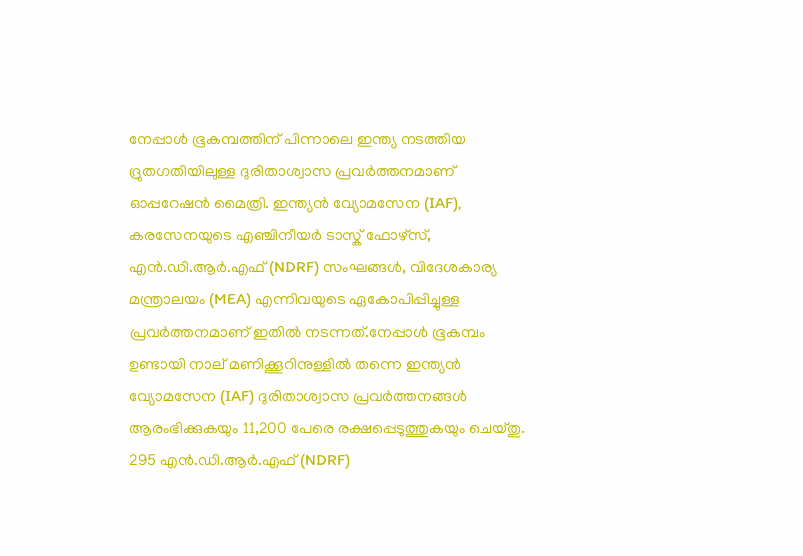നേപ്പാൾ ഭൂകമ്പത്തിന് പിന്നാലെ ഇന്ത്യ നടത്തിയ ദ്രുതഗതിയിലുള്ള ദുരിതാശ്വാസ പ്രവർത്തനമാണ് ഓപ്പറേഷൻ മൈത്രി. ഇന്ത്യൻ വ്യോമസേന (IAF), കരസേനയുടെ എഞ്ചിനീയർ ടാസ്ക് ഫോഴ്സ്, എൻ.ഡി.ആർ.എഫ് (NDRF) സംഘങ്ങൾ, വിദേശകാര്യ മന്ത്രാലയം (MEA) എന്നിവയുടെ ഏകോപിപ്പിച്ചുള്ള പ്രവർത്തനമാണ് ഇതിൽ നടന്നത്.നേപ്പാൾ ഭൂകമ്പം ഉണ്ടായി നാല് മണിക്കൂറിനുള്ളിൽ തന്നെ ഇന്ത്യൻ വ്യോമസേന (IAF) ദുരിതാശ്വാസ പ്രവർത്തനങ്ങൾ ആരംഭിക്കുകയും 11,200 പേരെ രക്ഷപ്പെടുത്തുകയും ചെയ്തു. 295 എൻ.ഡി.ആർ.എഫ് (NDRF)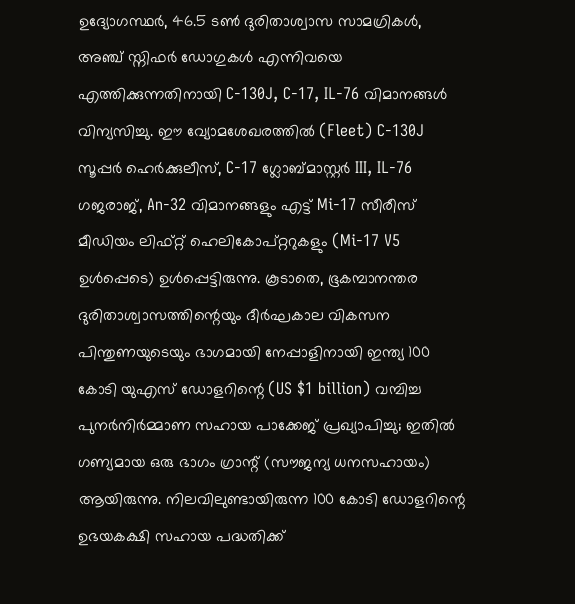ഉദ്യോഗസ്ഥർ, 46.5 ടൺ ദുരിതാശ്വാസ സാമഗ്രികൾ, അഞ്ച് സ്നിഫർ ഡോഗുകൾ എന്നിവയെ എത്തിക്കുന്നതിനായി C-130J, C-17, IL-76 വിമാനങ്ങൾ വിന്യസിച്ചു. ഈ വ്യോമശേഖരത്തിൽ (Fleet) C-130J സൂപ്പർ ഹെർക്കുലീസ്, C-17 ഗ്ലോബ്മാസ്റ്റർ III, IL-76 ഗജരാജ്, An-32 വിമാനങ്ങളും എട്ട് Mi-17 സീരീസ് മീഡിയം ലിഫ്റ്റ് ഹെലികോപ്റ്ററുകളും (Mi-17 V5 ഉൾപ്പെടെ) ഉൾപ്പെട്ടിരുന്നു. കൂടാതെ, ഭൂകമ്പാനന്തര ദുരിതാശ്വാസത്തിന്റെയും ദീർഘകാല വികസന പിന്തുണയുടെയും ഭാഗമായി നേപ്പാളിനായി ഇന്ത്യ 100 കോടി യുഎസ് ഡോളറിന്റെ (US $1 billion) വമ്പിച്ച പുനർനിർമ്മാണ സഹായ പാക്കേജ് പ്രഖ്യാപിച്ചു; ഇതിൽ ഗണ്യമായ ഒരു ഭാഗം ഗ്രാന്റ് (സൗജന്യ ധനസഹായം) ആയിരുന്നു. നിലവിലുണ്ടായിരുന്ന 100 കോടി ഡോളറിന്റെ ഉഭയകക്ഷി സഹായ പദ്ധതിക്ക്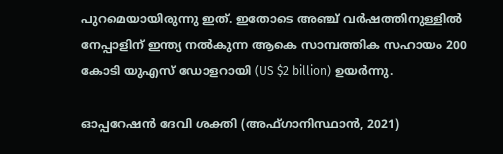പുറമെയായിരുന്നു ഇത്. ഇതോടെ അഞ്ച് വർഷത്തിനുള്ളിൽ നേപ്പാളിന് ഇന്ത്യ നൽകുന്ന ആകെ സാമ്പത്തിക സഹായം 200 കോടി യുഎസ് ഡോളറായി (US $2 billion) ഉയർന്നു.

ഓപ്പറേഷൻ ദേവി ശക്തി (അഫ്ഗാനിസ്ഥാൻ, 2021)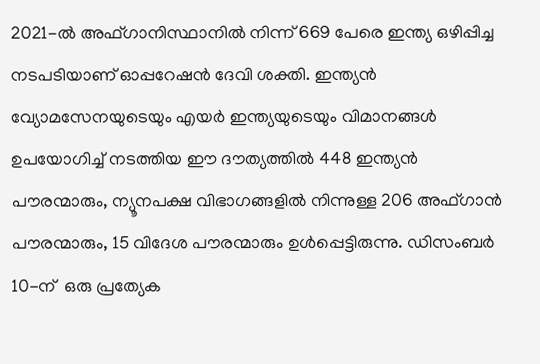2021-ൽ അഫ്ഗാനിസ്ഥാനിൽ നിന്ന് 669 പേരെ ഇന്ത്യ ഒഴിപ്പിച്ച നടപടിയാണ് ഓപ്പറേഷൻ ദേവി ശക്തി. ഇന്ത്യൻ വ്യോമസേനയുടെയും എയർ ഇന്ത്യയുടെയും വിമാനങ്ങൾ ഉപയോഗിച്ച് നടത്തിയ ഈ ദൗത്യത്തിൽ 448 ഇന്ത്യൻ പൗരന്മാരും, ന്യൂനപക്ഷ വിഭാഗങ്ങളിൽ നിന്നുള്ള 206 അഫ്ഗാൻ പൗരന്മാരും, 15 വിദേശ പൗരന്മാരും ഉൾപ്പെട്ടിരുന്നു. ഡിസംബർ 10-ന്  ഒരു പ്രത്യേക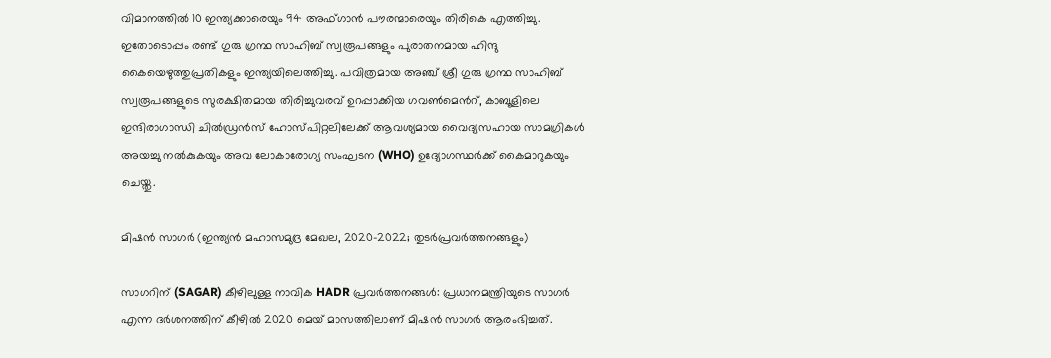വിമാനത്തിൽ 10 ഇന്ത്യക്കാരെയും 94 അഫ്ഗാൻ പൗരന്മാരെയും തിരികെ എത്തിച്ചു. ഇതോടൊപ്പം രണ്ട് ഗുരു ഗ്രന്ഥ സാഹിബ് സ്വരൂപങ്ങളും പുരാതനമായ ഹിന്ദു കൈയെഴുത്തുപ്രതികളും ഇന്ത്യയിലെത്തിച്ചു. പവിത്രമായ അഞ്ച് ശ്രീ ഗുരു ഗ്രന്ഥ സാഹിബ് സ്വരൂപങ്ങളുടെ സുരക്ഷിതമായ തിരിച്ചുവരവ് ഉറപ്പാക്കിയ ഗവൺമെൻറ്, കാബൂളിലെ ഇന്ദിരാഗാന്ധി ചിൽഡ്രൻസ് ഹോസ്പിറ്റലിലേക്ക് ആവശ്യമായ വൈദ്യസഹായ സാമഗ്രികൾ അയച്ചു നൽകുകയും അവ ലോകാരോഗ്യ സംഘടന (WHO) ഉദ്യോഗസ്ഥർക്ക് കൈമാറുകയും ചെയ്തു.

മിഷൻ സാഗർ (ഇന്ത്യൻ മഹാസമുദ്ര മേഖല, 2020–2022; തുടർപ്രവർത്തനങ്ങളും)

സാഗറിന് (SAGAR) കീഴിലുള്ള നാവിക HADR പ്രവർത്തനങ്ങൾ: പ്രധാനമന്ത്രിയുടെ സാഗർ എന്ന ദർശനത്തിന് കീഴിൽ 2020 മെയ് മാസത്തിലാണ് മിഷൻ സാഗർ ആരംഭിച്ചത്.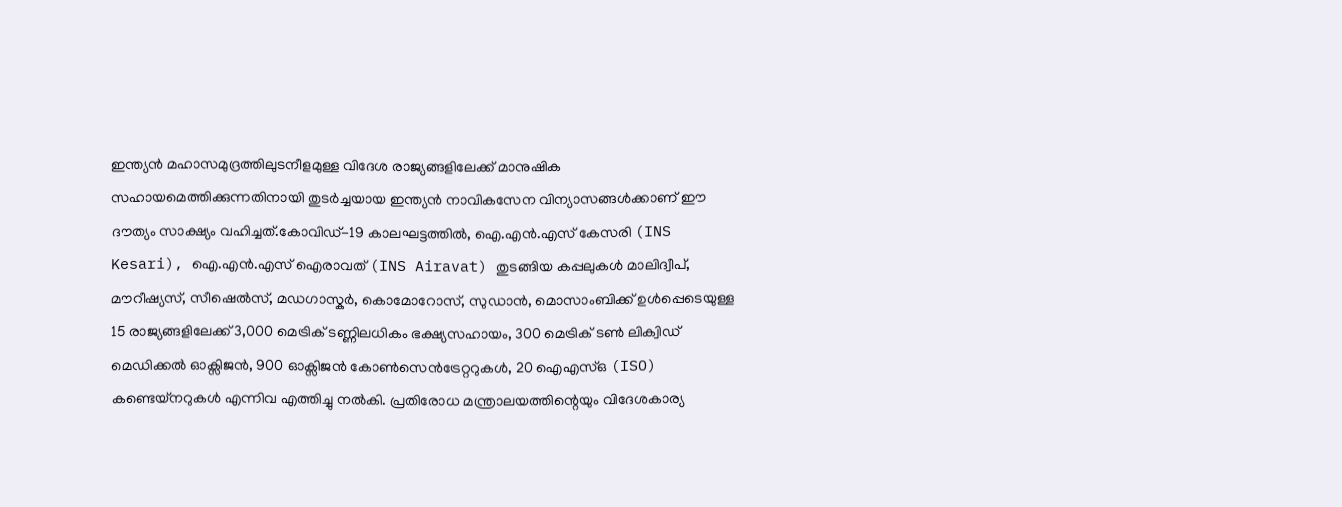ഇന്ത്യൻ മഹാസമുദ്രത്തിലുടനീളമുള്ള വിദേശ രാജ്യങ്ങളിലേക്ക് മാനുഷിക സഹായമെത്തിക്കുന്നതിനായി തുടർച്ചയായ ഇന്ത്യൻ നാവികസേന വിന്യാസങ്ങൾക്കാണ് ഈ ദൗത്യം സാക്ഷ്യം വഹിച്ചത്.കോവിഡ്-19 കാലഘട്ടത്തിൽ, ഐ.എൻ.എസ് കേസരി (INS Kesari), ഐ.എൻ.എസ് ഐരാവത് (INS Airavat) തുടങ്ങിയ കപ്പലുകൾ മാലിദ്വീപ്, മൗറീഷ്യസ്, സീഷെൽസ്, മഡഗാസ്കർ, കൊമോറോസ്, സുഡാൻ, മൊസാംബിക്ക് ഉൾപ്പെടെയുള്ള 15 രാജ്യങ്ങളിലേക്ക് 3,000 മെട്രിക് ടണ്ണിലധികം ഭക്ഷ്യസഹായം, 300 മെട്രിക് ടൺ ലിക്വിഡ് മെഡിക്കൽ ഓക്സിജൻ, 900 ഓക്സിജൻ കോൺസെൻട്രേറ്ററുകൾ, 20 ഐഎസ്ഒ (ISO) കണ്ടെയ്നറുകൾ എന്നിവ എത്തിച്ചു നൽകി. പ്രതിരോധ മന്ത്രാലയത്തിന്റെയും വിദേശകാര്യ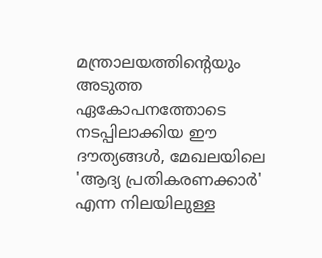മന്ത്രാലയത്തിന്റെയും അടുത്ത ഏകോപനത്തോടെ നടപ്പിലാക്കിയ ഈ ദൗത്യങ്ങൾ, മേഖലയിലെ 'ആദ്യ പ്രതികരണക്കാർ' എന്ന നിലയിലുള്ള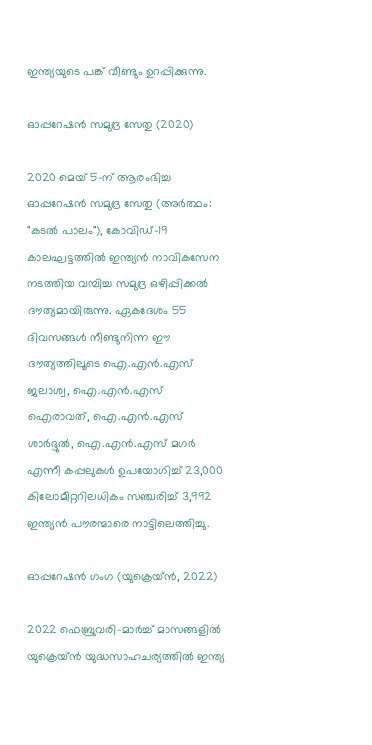ഇന്ത്യയുടെ പങ്ക് വീണ്ടും ഉറപ്പിക്കുന്നു.

ഓപ്പറേഷൻ സമുദ്ര സേതു (2020)

2020 മെയ് 5-ന് ആരംഭിച്ച ഓപ്പറേഷൻ സമുദ്ര സേതു (അർത്ഥം: "കടൽ പാലം"), കോവിഡ്-19 കാലഘട്ടത്തിൽ ഇന്ത്യൻ നാവികസേന നടത്തിയ വമ്പിച്ച സമുദ്ര ഒഴിപ്പിക്കൽ ദൗത്യമായിരുന്നു. ഏകദേശം 55 ദിവസങ്ങൾ നീണ്ടുനിന്ന ഈ ദൗത്യത്തിലൂടെ ഐ.എൻ.എസ് ജലാശ്വ, ഐ.എൻ.എസ് ഐരാവത്, ഐ.എൻ.എസ് ശാർദ്ദുൽ, ഐ.എൻ.എസ് മഗർ എന്നീ കപ്പലുകൾ ഉപയോഗിച്ച് 23,000 കിലോമീറ്ററിലധികം സഞ്ചരിച്ച് 3,992 ഇന്ത്യൻ പൗരന്മാരെ നാട്ടിലെത്തിച്ചു.

ഓപ്പറേഷൻ ഗംഗ (യുക്രെയ്ൻ, 2022)

2022 ഫെബ്രുവരി-മാർച്ച് മാസങ്ങളിൽ യുക്രെയ്ൻ യുദ്ധസാഹചര്യത്തിൽ ഇന്ത്യ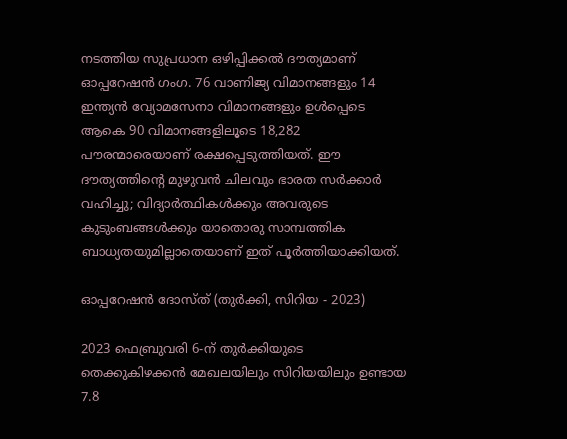നടത്തിയ സുപ്രധാന ഒഴിപ്പിക്കൽ ദൗത്യമാണ് ഓപ്പറേഷൻ ഗംഗ. 76 വാണിജ്യ വിമാനങ്ങളും 14 ഇന്ത്യൻ വ്യോമസേനാ വിമാനങ്ങളും ഉൾപ്പെടെ ആകെ 90 വിമാനങ്ങളിലൂടെ 18,282 പൗരന്മാരെയാണ് രക്ഷപ്പെടുത്തിയത്. ഈ ദൗത്യത്തിന്റെ മുഴുവൻ ചിലവും ഭാരത സർക്കാർ വഹിച്ചു; വിദ്യാർത്ഥികൾക്കും അവരുടെ കുടുംബങ്ങൾക്കും യാതൊരു സാമ്പത്തിക ബാധ്യതയുമില്ലാതെയാണ് ഇത് പൂർത്തിയാക്കിയത്.

ഓപ്പറേഷൻ ദോസ്ത് (തുർക്കി, സിറിയ - 2023)

2023 ഫെബ്രുവരി 6-ന് തുർക്കിയുടെ തെക്കുകിഴക്കൻ മേഖലയിലും സിറിയയിലും ഉണ്ടായ 7.8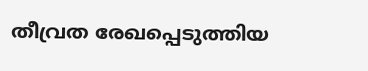തീവ്രത രേഖപ്പെടുത്തിയ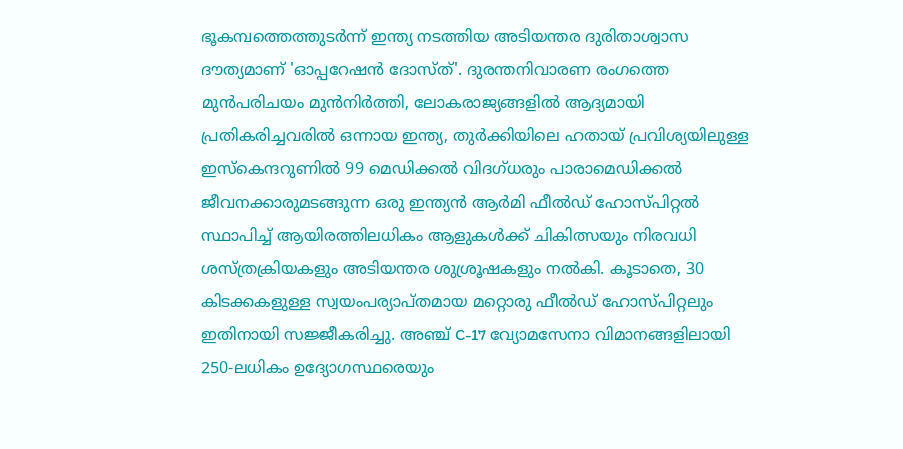ഭൂകമ്പത്തെത്തുടർന്ന് ഇന്ത്യ നടത്തിയ അടിയന്തര ദുരിതാശ്വാസ ദൗത്യമാണ് 'ഓപ്പറേഷൻ ദോസ്ത്'. ദുരന്തനിവാരണ രംഗത്തെ മുൻപരിചയം മുൻനിർത്തി, ലോകരാജ്യങ്ങളിൽ ആദ്യമായി പ്രതികരിച്ചവരിൽ ഒന്നായ ഇന്ത്യ, തുർക്കിയിലെ ഹതായ് പ്രവിശ്യയിലുള്ള ഇസ്കെന്ദറുണിൽ 99 മെഡിക്കൽ വിദഗ്ധരും പാരാമെഡിക്കൽ ജീവനക്കാരുമടങ്ങുന്ന ഒരു ഇന്ത്യൻ ആർമി ഫീൽഡ് ഹോസ്പിറ്റൽ സ്ഥാപിച്ച് ആയിരത്തിലധികം ആളുകൾക്ക് ചികിത്സയും നിരവധി ശസ്ത്രക്രിയകളും അടിയന്തര ശുശ്രൂഷകളും നൽകി. കൂടാതെ, 30 കിടക്കകളുള്ള സ്വയംപര്യാപ്തമായ മറ്റൊരു ഫീൽഡ് ഹോസ്പിറ്റലും ഇതിനായി സജ്ജീകരിച്ചു. അഞ്ച് C-17 വ്യോമസേനാ വിമാനങ്ങളിലായി 250-ലധികം ഉദ്യോഗസ്ഥരെയും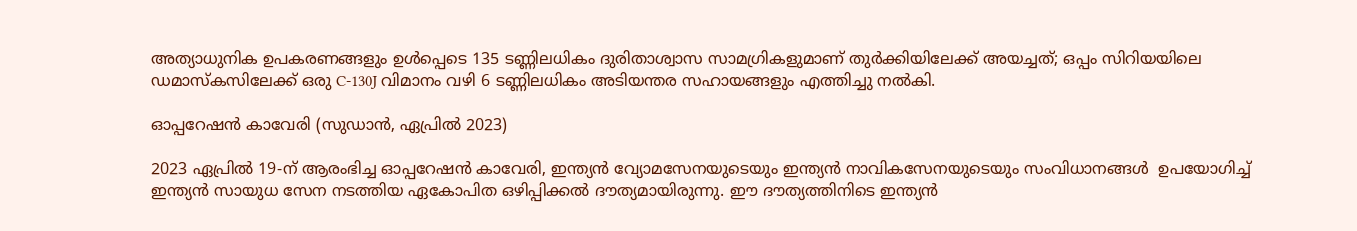അത്യാധുനിക ഉപകരണങ്ങളും ഉൾപ്പെടെ 135 ടണ്ണിലധികം ദുരിതാശ്വാസ സാമഗ്രികളുമാണ് തുർക്കിയിലേക്ക് അയച്ചത്; ഒപ്പം സിറിയയിലെ ഡമാസ്കസിലേക്ക് ഒരു C-130J വിമാനം വഴി 6 ടണ്ണിലധികം അടിയന്തര സഹായങ്ങളും എത്തിച്ചു നൽകി.

ഓപ്പറേഷൻ കാവേരി (സുഡാൻ, ഏപ്രിൽ 2023)

2023 ഏപ്രിൽ 19-ന് ആരംഭിച്ച ഓപ്പറേഷൻ കാവേരി, ഇന്ത്യൻ വ്യോമസേനയുടെയും ഇന്ത്യൻ നാവികസേനയുടെയും സംവിധാനങ്ങൾ  ഉപയോഗിച്ച് ഇന്ത്യൻ സായുധ സേന നടത്തിയ ഏകോപിത ഒഴിപ്പിക്കൽ ദൗത്യമായിരുന്നു. ഈ ദൗത്യത്തിനിടെ ഇന്ത്യൻ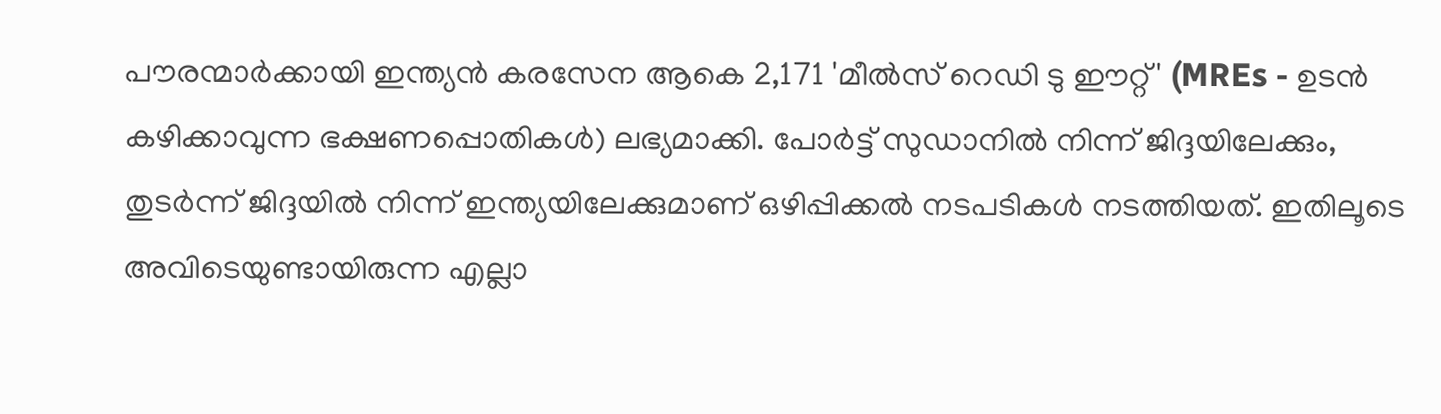പൗരന്മാർക്കായി ഇന്ത്യൻ കരസേന ആകെ 2,171 'മീൽസ് റെഡി ടു ഈറ്റ്' (MREs - ഉടൻ കഴിക്കാവുന്ന ഭക്ഷണപ്പൊതികൾ) ലഭ്യമാക്കി. പോർട്ട് സുഡാനിൽ നിന്ന് ജിദ്ദയിലേക്കും, തുടർന്ന് ജിദ്ദയിൽ നിന്ന് ഇന്ത്യയിലേക്കുമാണ് ഒഴിപ്പിക്കൽ നടപടികൾ നടത്തിയത്. ഇതിലൂടെ അവിടെയുണ്ടായിരുന്ന എല്ലാ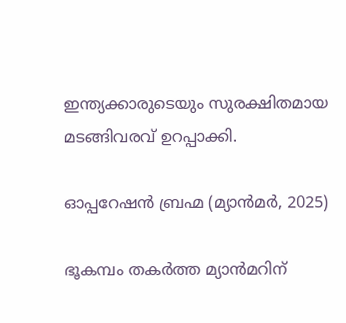ഇന്ത്യക്കാരുടെയും സുരക്ഷിതമായ മടങ്ങിവരവ് ഉറപ്പാക്കി.

ഓപ്പറേഷൻ ബ്രഹ്മ (മ്യാൻമർ, 2025)

ഭൂകമ്പം തകർത്ത മ്യാൻമറിന്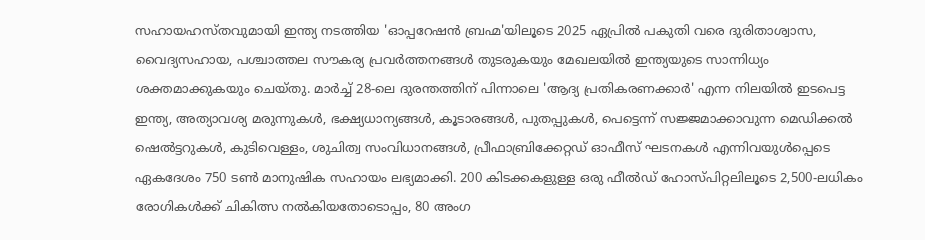സഹായഹസ്തവുമായി ഇന്ത്യ നടത്തിയ 'ഓപ്പറേഷൻ ബ്രഹ്മ'യിലൂടെ 2025 ഏപ്രിൽ പകുതി വരെ ദുരിതാശ്വാസ, വൈദ്യസഹായ, പശ്ചാത്തല സൗകര്യ പ്രവർത്തനങ്ങൾ തുടരുകയും മേഖലയിൽ ഇന്ത്യയുടെ സാന്നിധ്യം ശക്തമാക്കുകയും ചെയ്തു. മാർച്ച് 28-ലെ ദുരന്തത്തിന് പിന്നാലെ 'ആദ്യ പ്രതികരണക്കാർ' എന്ന നിലയിൽ ഇടപെട്ട ഇന്ത്യ, അത്യാവശ്യ മരുന്നുകൾ, ഭക്ഷ്യധാന്യങ്ങൾ, കൂടാരങ്ങൾ, പുതപ്പുകൾ, പെട്ടെന്ന് സജ്ജമാക്കാവുന്ന മെഡിക്കൽ ഷെൽട്ടറുകൾ, കുടിവെള്ളം, ശുചിത്വ സംവിധാനങ്ങൾ, പ്രീഫാബ്രിക്കേറ്റഡ് ഓഫീസ് ഘടനകൾ എന്നിവയുൾപ്പെടെ ഏകദേശം 750 ടൺ മാനുഷിക സഹായം ലഭ്യമാക്കി. 200 കിടക്കകളുള്ള ഒരു ഫീൽഡ് ഹോസ്പിറ്റലിലൂടെ 2,500-ലധികം രോഗികൾക്ക് ചികിത്സ നൽകിയതോടൊപ്പം, 80 അംഗ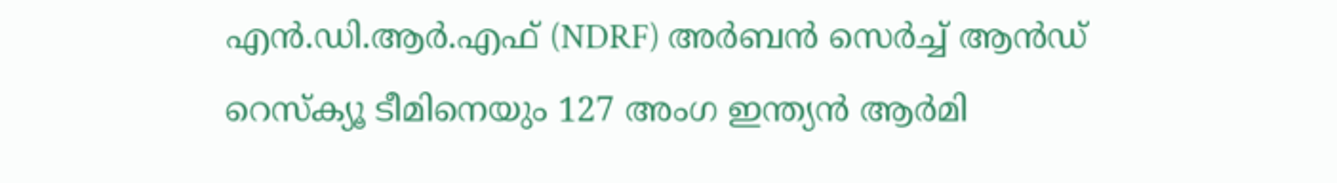എൻ.ഡി.ആർ.എഫ് (NDRF) അർബൻ സെർച്ച് ആൻഡ് റെസ്ക്യൂ ടീമിനെയും 127 അംഗ ഇന്ത്യൻ ആർമി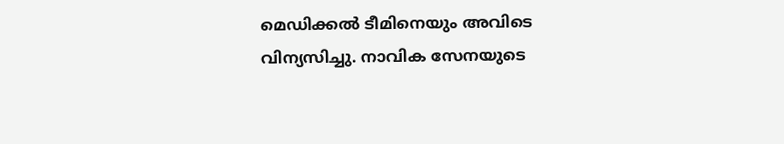മെഡിക്കൽ ടീമിനെയും അവിടെ വിന്യസിച്ചു. നാവിക സേനയുടെ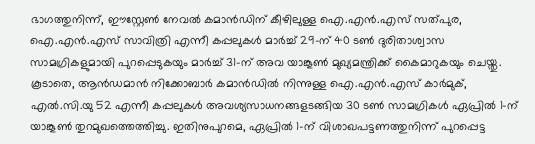ഭാഗത്തുനിന്ന്, ഈസ്റ്റേൺ നേവൽ കമാൻഡിന് കീഴിലുള്ള ഐ.എൻ.എസ് സത്പുര, ഐ.എൻ.എസ് സാവിത്രി എന്നീ കപ്പലുകൾ മാർച്ച് 29-ന് 40 ടൺ ദുരിതാശ്വാസ സാമഗ്രികളുമായി പുറപ്പെടുകയും മാർച്ച് 31-ന് അവ യാങ്കൂൺ മുഖ്യമന്ത്രിക്ക് കൈമാറുകയും ചെയ്തു. കൂടാതെ, ആൻഡമാൻ നിക്കോബാർ കമാൻഡിൽ നിന്നുള്ള ഐ.എൻ.എസ് കാർമുക്, എൽ.സി.യു 52 എന്നീ കപ്പലുകൾ അവശ്യസാധനങ്ങളടങ്ങിയ 30 ടൺ സാമഗ്രികൾ ഏപ്രിൽ 1-ന് യാങ്കൂൺ തുറമുഖത്തെത്തിച്ചു. ഇതിനുപുറമെ, ഏപ്രിൽ 1-ന് വിശാഖപട്ടണത്തുനിന്ന് പുറപ്പെട്ട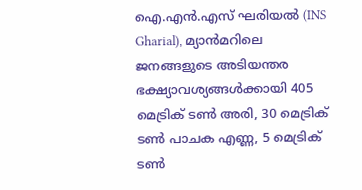ഐ.എൻ.എസ് ഘരിയൽ (INS Gharial), മ്യാൻമറിലെ ജനങ്ങളുടെ അടിയന്തര ഭക്ഷ്യാവശ്യങ്ങൾക്കായി 405 മെട്രിക് ടൺ അരി, 30 മെട്രിക് ടൺ പാചക എണ്ണ, 5 മെട്രിക് ടൺ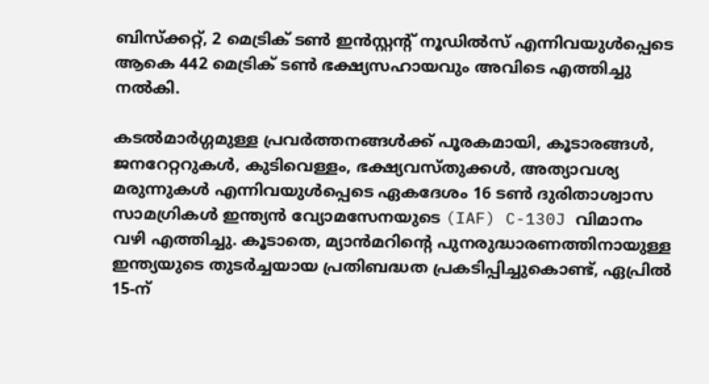ബിസ്ക്കറ്റ്, 2 മെട്രിക് ടൺ ഇൻസ്റ്റന്റ് നൂഡിൽസ് എന്നിവയുൾപ്പെടെ ആകെ 442 മെട്രിക് ടൺ ഭക്ഷ്യസഹായവും അവിടെ എത്തിച്ചു നൽകി.

കടൽമാർഗ്ഗമുള്ള പ്രവർത്തനങ്ങൾക്ക് പൂരകമായി, കൂടാരങ്ങൾ, ജനറേറ്ററുകൾ, കുടിവെള്ളം, ഭക്ഷ്യവസ്തുക്കൾ, അത്യാവശ്യ മരുന്നുകൾ എന്നിവയുൾപ്പെടെ ഏകദേശം 16 ടൺ ദുരിതാശ്വാസ സാമഗ്രികൾ ഇന്ത്യൻ വ്യോമസേനയുടെ (IAF) C-130J വിമാനം വഴി എത്തിച്ചു. കൂടാതെ, മ്യാൻമറിന്റെ പുനരുദ്ധാരണത്തിനായുള്ള ഇന്ത്യയുടെ തുടർച്ചയായ പ്രതിബദ്ധത പ്രകടിപ്പിച്ചുകൊണ്ട്, ഏപ്രിൽ 15-ന്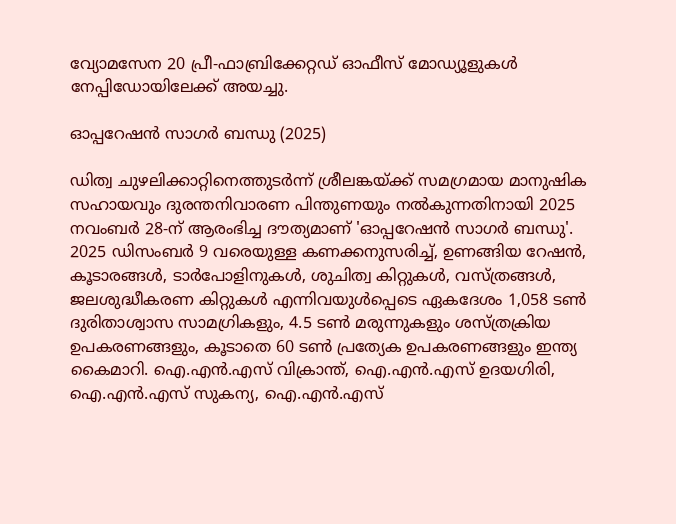വ്യോമസേന 20 പ്രീ-ഫാബ്രിക്കേറ്റഡ് ഓഫീസ് മോഡ്യൂളുകൾ നേപ്പിഡോയിലേക്ക് അയച്ചു.

ഓപ്പറേഷൻ സാഗർ ബന്ധു (2025)

ഡിത്വ ചുഴലിക്കാറ്റിനെത്തുടർന്ന് ശ്രീലങ്കയ്ക്ക് സമഗ്രമായ മാനുഷിക സഹായവും ദുരന്തനിവാരണ പിന്തുണയും നൽകുന്നതിനായി 2025 നവംബർ 28-ന് ആരംഭിച്ച ദൗത്യമാണ് 'ഓപ്പറേഷൻ സാഗർ ബന്ധു'. 2025 ഡിസംബർ 9 വരെയുള്ള കണക്കനുസരിച്ച്, ഉണങ്ങിയ റേഷൻ, കൂടാരങ്ങൾ, ടാർപോളിനുകൾ, ശുചിത്വ കിറ്റുകൾ, വസ്ത്രങ്ങൾ, ജലശുദ്ധീകരണ കിറ്റുകൾ എന്നിവയുൾപ്പെടെ ഏകദേശം 1,058 ടൺ ദുരിതാശ്വാസ സാമഗ്രികളും, 4.5 ടൺ മരുന്നുകളും ശസ്ത്രക്രിയ ഉപകരണങ്ങളും, കൂടാതെ 60 ടൺ പ്രത്യേക ഉപകരണങ്ങളും ഇന്ത്യ കൈമാറി. ഐ.എൻ.എസ് വിക്രാന്ത്, ഐ.എൻ.എസ് ഉദയഗിരി, ഐ.എൻ.എസ് സുകന്യ, ഐ.എൻ.എസ്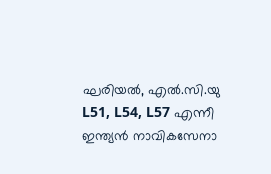ഘരിയൽ, എൽ.സി.യു L51, L54, L57 എന്നീ ഇന്ത്യൻ നാവികസേനാ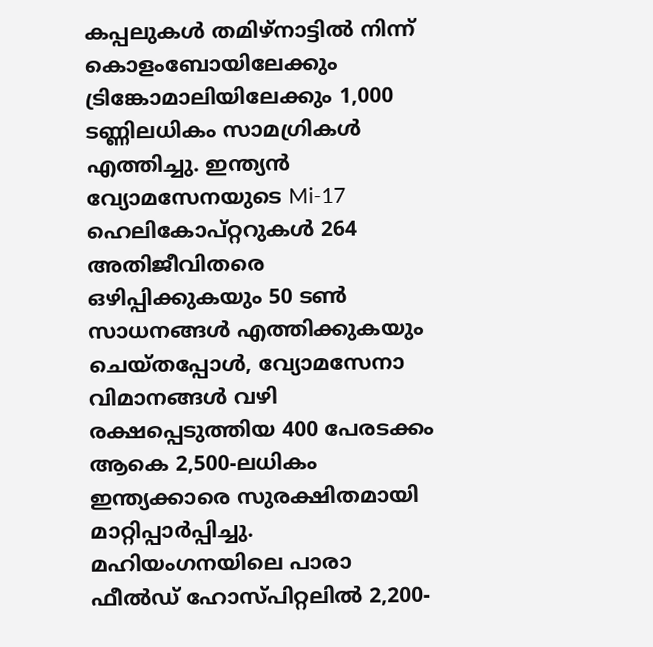കപ്പലുകൾ തമിഴ്‌നാട്ടിൽ നിന്ന് കൊളംബോയിലേക്കും ട്രിങ്കോമാലിയിലേക്കും 1,000 ടണ്ണിലധികം സാമഗ്രികൾ എത്തിച്ചു. ഇന്ത്യൻ വ്യോമസേനയുടെ Mi-17 ഹെലികോപ്റ്ററുകൾ 264 അതിജീവിതരെ ഒഴിപ്പിക്കുകയും 50 ടൺ സാധനങ്ങൾ എത്തിക്കുകയും ചെയ്തപ്പോൾ, വ്യോമസേനാ വിമാനങ്ങൾ വഴി രക്ഷപ്പെടുത്തിയ 400 പേരടക്കം ആകെ 2,500-ലധികം ഇന്ത്യക്കാരെ സുരക്ഷിതമായി മാറ്റിപ്പാർപ്പിച്ചു. മഹിയംഗനയിലെ പാരാ ഫീൽഡ് ഹോസ്പിറ്റലിൽ 2,200-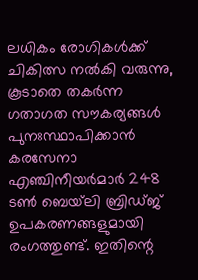ലധികം രോഗികൾക്ക് ചികിത്സ നൽകി വരുന്നു, കൂടാതെ തകർന്ന ഗതാഗത സൗകര്യങ്ങൾ പുനഃസ്ഥാപിക്കാൻ കരസേനാ എഞ്ചിനീയർമാർ 248 ടൺ ബെയ്‌ലി ബ്രിഡ്ജ് ഉപകരണങ്ങളുമായി രംഗത്തുണ്ട്. ഇതിന്റെ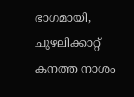ഭാഗമായി, ചുഴലിക്കാറ്റ് കനത്ത നാശം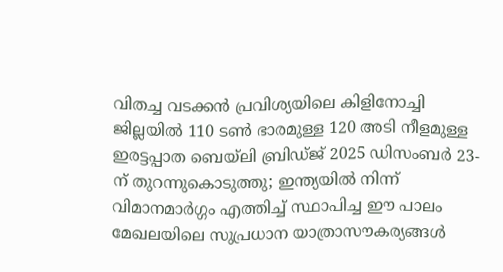വിതച്ച വടക്കൻ പ്രവിശ്യയിലെ കിളിനോച്ചി ജില്ലയിൽ 110 ടൺ ഭാരമുള്ള 120 അടി നീളമുള്ള ഇരട്ടപ്പാത ബെയ്‌ലി ബ്രിഡ്ജ് 2025 ഡിസംബർ 23-ന് തുറന്നുകൊടുത്തു; ഇന്ത്യയിൽ നിന്ന് വിമാനമാർഗ്ഗം എത്തിച്ച് സ്ഥാപിച്ച ഈ പാലം മേഖലയിലെ സുപ്രധാന യാത്രാസൗകര്യങ്ങൾ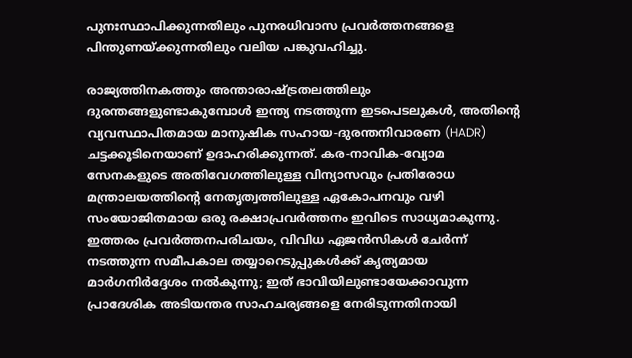പുനഃസ്ഥാപിക്കുന്നതിലും പുനരധിവാസ പ്രവർത്തനങ്ങളെ പിന്തുണയ്ക്കുന്നതിലും വലിയ പങ്കുവഹിച്ചു.

രാജ്യത്തിനകത്തും അന്താരാഷ്ട്രതലത്തിലും ദുരന്തങ്ങളുണ്ടാകുമ്പോൾ ഇന്ത്യ നടത്തുന്ന ഇടപെടലുകൾ, അതിന്റെ വ്യവസ്ഥാപിതമായ മാനുഷിക സഹായ-ദുരന്തനിവാരണ (HADR) ചട്ടക്കൂടിനെയാണ് ഉദാഹരിക്കുന്നത്. കര-നാവിക-വ്യോമ സേനകളുടെ അതിവേഗത്തിലുള്ള വിന്യാസവും പ്രതിരോധ മന്ത്രാലയത്തിന്റെ നേതൃത്വത്തിലുള്ള ഏകോപനവും വഴി സംയോജിതമായ ഒരു രക്ഷാപ്രവർത്തനം ഇവിടെ സാധ്യമാകുന്നു. ഇത്തരം പ്രവർത്തനപരിചയം, വിവിധ ഏജൻസികൾ ചേർന്ന് നടത്തുന്ന സമീപകാല തയ്യാറെടുപ്പുകൾക്ക് കൃത്യമായ മാർഗനിർദ്ദേശം നൽകുന്നു; ഇത് ഭാവിയിലുണ്ടായേക്കാവുന്ന പ്രാദേശിക അടിയന്തര സാഹചര്യങ്ങളെ നേരിടുന്നതിനായി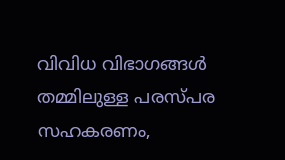വിവിധ വിഭാഗങ്ങൾ തമ്മിലുള്ള പരസ്പര സഹകരണം,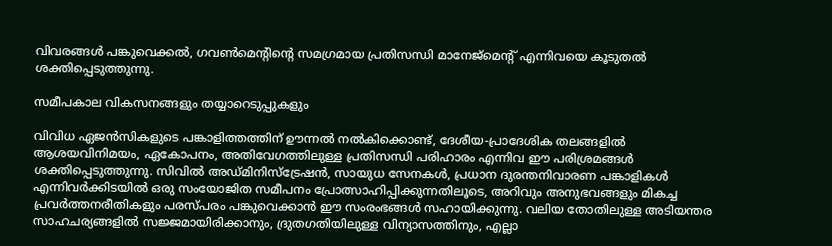വിവരങ്ങൾ പങ്കുവെക്കൽ, ഗവൺമെന്റിന്റെ സമഗ്രമായ പ്രതിസന്ധി മാനേജ്‌മെന്റ് എന്നിവയെ കൂടുതൽ ശക്തിപ്പെടുത്തുന്നു.

സമീപകാല വികസനങ്ങളും തയ്യാറെടുപ്പുകളും

വിവിധ ഏജൻസികളുടെ പങ്കാളിത്തത്തിന് ഊന്നൽ നൽകിക്കൊണ്ട്, ദേശീയ-പ്രാദേശിക തലങ്ങളിൽ ആശയവിനിമയം, ഏകോപനം, അതിവേഗത്തിലുള്ള പ്രതിസന്ധി പരിഹാരം എന്നിവ ഈ പരിശ്രമങ്ങൾ ശക്തിപ്പെടുത്തുന്നു. സിവിൽ അഡ്മിനിസ്‌ട്രേഷൻ, സായുധ സേനകൾ, പ്രധാന ദുരന്തനിവാരണ പങ്കാളികൾ എന്നിവർക്കിടയിൽ ഒരു സംയോജിത സമീപനം പ്രോത്സാഹിപ്പിക്കുന്നതിലൂടെ, അറിവും അനുഭവങ്ങളും മികച്ച പ്രവർത്തനരീതികളും പരസ്പരം പങ്കുവെക്കാൻ ഈ സംരംഭങ്ങൾ സഹായിക്കുന്നു. വലിയ തോതിലുള്ള അടിയന്തര സാഹചര്യങ്ങളിൽ സജ്ജമായിരിക്കാനും, ദ്രുതഗതിയിലുള്ള വിന്യാസത്തിനും, എല്ലാ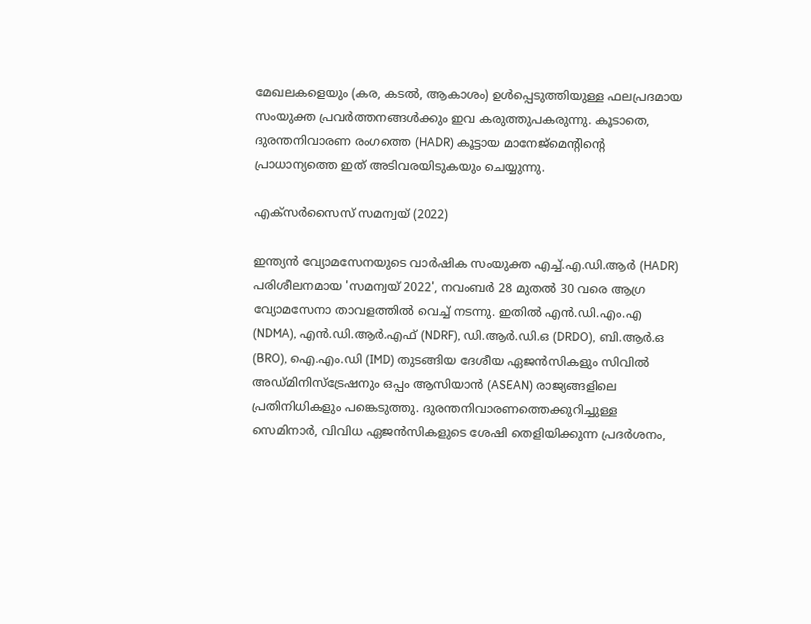മേഖലകളെയും (കര, കടൽ, ആകാശം) ഉൾപ്പെടുത്തിയുള്ള ഫലപ്രദമായ സംയുക്ത പ്രവർത്തനങ്ങൾക്കും ഇവ കരുത്തുപകരുന്നു. കൂടാതെ, ദുരന്തനിവാരണ രംഗത്തെ (HADR) കൂട്ടായ മാനേജ്‌മെന്റിന്റെ പ്രാധാന്യത്തെ ഇത് അടിവരയിടുകയും ചെയ്യുന്നു.

എക്സർസൈസ് സമന്വയ് (2022)

ഇന്ത്യൻ വ്യോമസേനയുടെ വാർഷിക സംയുക്ത എച്ച്.എ.ഡി.ആർ (HADR) പരിശീലനമായ 'സമന്വയ് 2022', നവംബർ 28 മുതൽ 30 വരെ ആഗ്ര വ്യോമസേനാ താവളത്തിൽ വെച്ച് നടന്നു. ഇതിൽ എൻ.ഡി.എം.എ (NDMA), എൻ.ഡി.ആർ.എഫ് (NDRF), ഡി.ആർ.ഡി.ഒ (DRDO), ബി.ആർ.ഒ (BRO), ഐ.എം.ഡി (IMD) തുടങ്ങിയ ദേശീയ ഏജൻസികളും സിവിൽ അഡ്മിനിസ്‌ട്രേഷനും ഒപ്പം ആസിയാൻ (ASEAN) രാജ്യങ്ങളിലെ പ്രതിനിധികളും പങ്കെടുത്തു. ദുരന്തനിവാരണത്തെക്കുറിച്ചുള്ള സെമിനാർ, വിവിധ ഏജൻസികളുടെ ശേഷി തെളിയിക്കുന്ന പ്രദർശനം,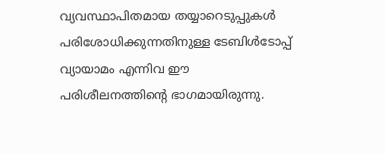വ്യവസ്ഥാപിതമായ തയ്യാറെടുപ്പുകൾ പരിശോധിക്കുന്നതിനുള്ള ടേബിൾടോപ്പ് വ്യായാമം എന്നിവ ഈ പരിശീലനത്തിന്റെ ഭാഗമായിരുന്നു.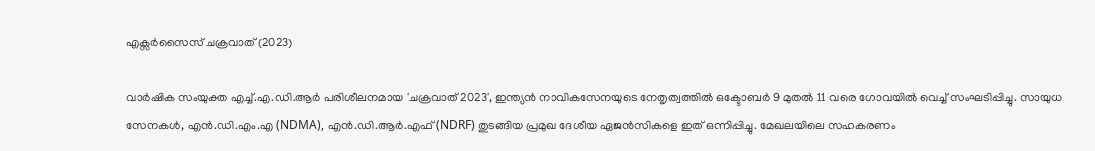എക്സർസൈസ് ചക്രവാത് (2023)

വാർഷിക സംയുക്ത എച്ച്.എ.ഡി.ആർ പരിശീലനമായ 'ചക്രവാത് 2023', ഇന്ത്യൻ നാവികസേനയുടെ നേതൃത്വത്തിൽ ഒക്ടോബർ 9 മുതൽ 11 വരെ ഗോവയിൽ വെച്ച് സംഘടിപ്പിച്ചു. സായുധ സേനകൾ, എൻ.ഡി.എം.എ (NDMA), എൻ.ഡി.ആർ.എഫ് (NDRF) തുടങ്ങിയ പ്രമുഖ ദേശീയ ഏജൻസികളെ ഇത് ഒന്നിപ്പിച്ചു. മേഖലയിലെ സഹകരണം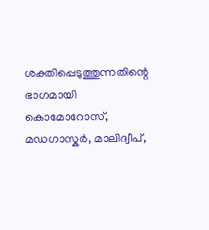ശക്തിപ്പെടുത്തുന്നതിന്റെ ഭാഗമായി കൊമോറോസ്, മഡഗാസ്കർ, മാലിദ്വീപ്,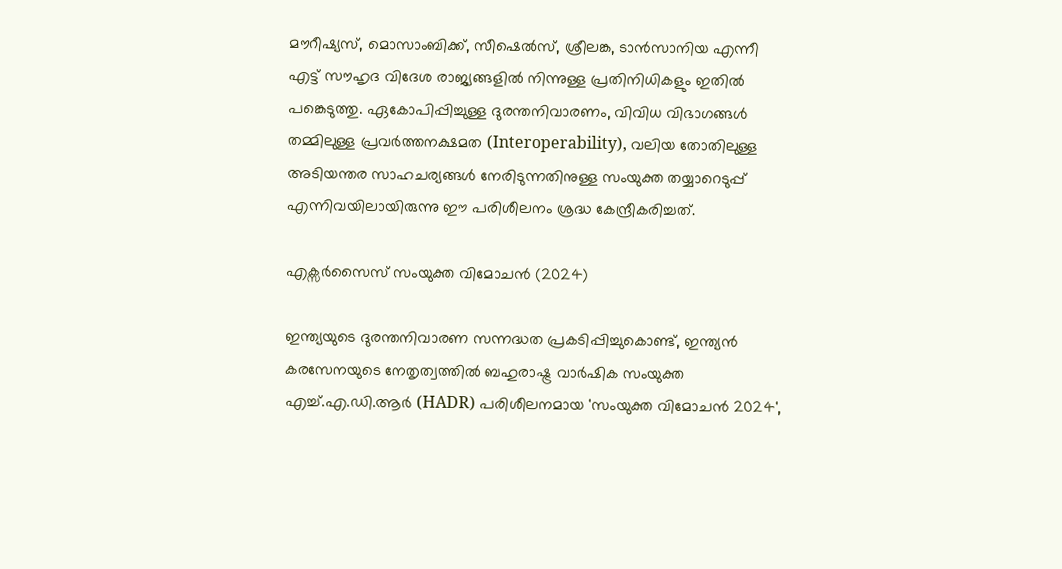മൗറീഷ്യസ്, മൊസാംബിക്ക്, സീഷെൽസ്, ശ്രീലങ്ക, ടാൻസാനിയ എന്നീ എട്ട് സൗഹൃദ വിദേശ രാജ്യങ്ങളിൽ നിന്നുള്ള പ്രതിനിധികളും ഇതിൽ പങ്കെടുത്തു. ഏകോപിപ്പിച്ചുള്ള ദുരന്തനിവാരണം, വിവിധ വിഭാഗങ്ങൾ തമ്മിലുള്ള പ്രവർത്തനക്ഷമത (Interoperability), വലിയ തോതിലുള്ള അടിയന്തര സാഹചര്യങ്ങൾ നേരിടുന്നതിനുള്ള സംയുക്ത തയ്യാറെടുപ്പ് എന്നിവയിലായിരുന്നു ഈ പരിശീലനം ശ്രദ്ധ കേന്ദ്രീകരിച്ചത്.

എക്സർസൈസ് സംയുക്ത വിമോചൻ (2024)

ഇന്ത്യയുടെ ദുരന്തനിവാരണ സന്നദ്ധത പ്രകടിപ്പിച്ചുകൊണ്ട്, ഇന്ത്യൻ കരസേനയുടെ നേതൃത്വത്തിൽ ബഹുരാഷ്ട്ര വാർഷിക സംയുക്ത എച്ച്.എ.ഡി.ആർ (HADR) പരിശീലനമായ 'സംയുക്ത വിമോചൻ 2024',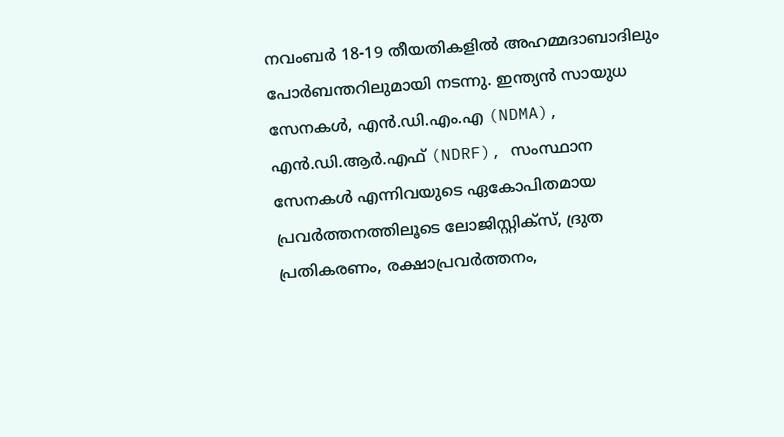നവംബർ 18-19 തീയതികളിൽ അഹമ്മദാബാദിലും പോർബന്തറിലുമായി നടന്നു. ഇന്ത്യൻ സായുധ സേനകൾ, എൻ.ഡി.എം.എ (NDMA), എൻ.ഡി.ആർ.എഫ് (NDRF), സംസ്ഥാന സേനകൾ എന്നിവയുടെ ഏകോപിതമായ പ്രവർത്തനത്തിലൂടെ ലോജിസ്റ്റിക്സ്, ദ്രുത പ്രതികരണം, രക്ഷാപ്രവർത്തനം,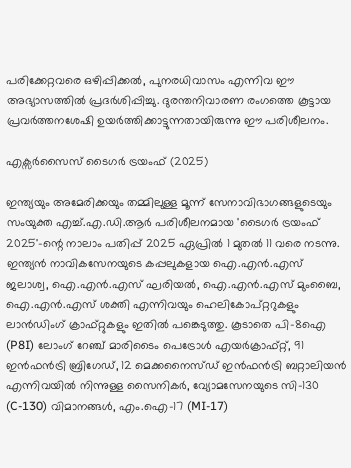പരിക്കേറ്റവരെ ഒഴിപ്പിക്കൽ, പുനരധിവാസം എന്നിവ ഈ അഭ്യാസത്തിൽ പ്രദർശിപ്പിച്ചു. ദുരന്തനിവാരണ രംഗത്തെ കൂട്ടായ പ്രവർത്തനശേഷി ഉയർത്തിക്കാട്ടുന്നതായിരുന്നു ഈ പരിശീലനം.

എക്സർസൈസ് ടൈഗർ ട്രയംഫ് (2025)

ഇന്ത്യയും അമേരിക്കയും തമ്മിലുള്ള മൂന്ന് സേനാവിഭാഗങ്ങളുടെയും  സംയുക്ത എച്ച്.എ.ഡി.ആർ പരിശീലനമായ 'ടൈഗർ ട്രയംഫ് 2025'-ന്റെ നാലാം പതിപ്പ് 2025 ഏപ്രിൽ 1 മുതൽ 11 വരെ നടന്നു. ഇന്ത്യൻ നാവികസേനയുടെ കപ്പലുകളായ ഐ.എൻ.എസ് ജലാശ്വ, ഐ.എൻ.എസ് ഘരിയൽ, ഐ.എൻ.എസ് മുംബൈ, ഐ.എൻ.എസ് ശക്തി എന്നിവയും ഹെലികോപ്റ്ററുകളും ലാൻഡിംഗ് ക്രാഫ്റ്റുകളും ഇതിൽ പങ്കെടുത്തു. കൂടാതെ പി-8ഐ (P8I) ലോംഗ് റേഞ്ച് മാരിടൈം പെട്രോൾ എയർക്രാഫ്റ്റ്, 91 ഇൻഫൻട്രി ബ്രിഗേഡ്, 12 മെക്കനൈസ്ഡ് ഇൻഫൻട്രി ബറ്റാലിയൻ എന്നിവയിൽ നിന്നുള്ള സൈനികർ, വ്യോമസേനയുടെ സി-130 (C-130) വിമാനങ്ങൾ, എം.ഐ-17 (MI-17)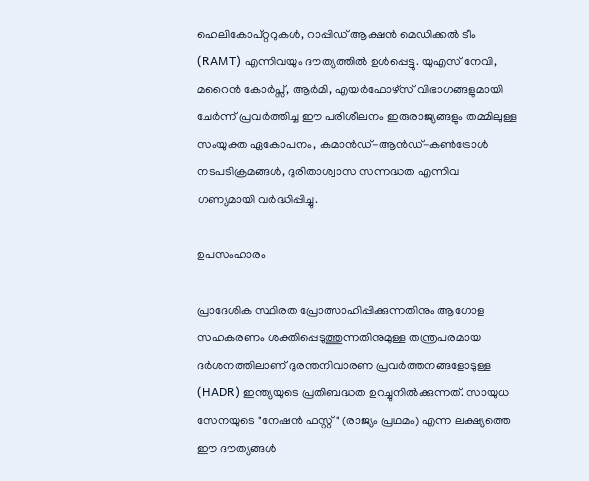ഹെലികോപ്റ്ററുകൾ, റാപ്പിഡ് ആക്ഷൻ മെഡിക്കൽ ടീം (RAMT) എന്നിവയും ദൗത്യത്തിൽ ഉൾപ്പെട്ടു. യുഎസ് നേവി, മറൈൻ കോർപ്സ്, ആർമി, എയർഫോഴ്‌സ് വിഭാഗങ്ങളുമായി ചേർന്ന് പ്രവർത്തിച്ച ഈ പരിശീലനം ഇരുരാജ്യങ്ങളും തമ്മിലുള്ള സംയുക്ത ഏകോപനം, കമാൻഡ്-ആൻഡ്-കൺട്രോൾ നടപടിക്രമങ്ങൾ, ദുരിതാശ്വാസ സന്നദ്ധത എന്നിവ ഗണ്യമായി വർദ്ധിപ്പിച്ചു.

ഉപസംഹാരം

പ്രാദേശിക സ്ഥിരത പ്രോത്സാഹിപ്പിക്കുന്നതിനും ആഗോള സഹകരണം ശക്തിപ്പെടുത്തുന്നതിനുമുള്ള തന്ത്രപരമായ ദർശനത്തിലാണ് ദുരന്തനിവാരണ പ്രവർത്തനങ്ങളോടുള്ള (HADR) ഇന്ത്യയുടെ പ്രതിബദ്ധത ഉറച്ചുനിൽക്കുന്നത്. സായുധ സേനയുടെ "നേഷൻ ഫസ്റ്റ്" (രാജ്യം പ്രഥമം) എന്ന ലക്ഷ്യത്തെ ഈ ദൗത്യങ്ങൾ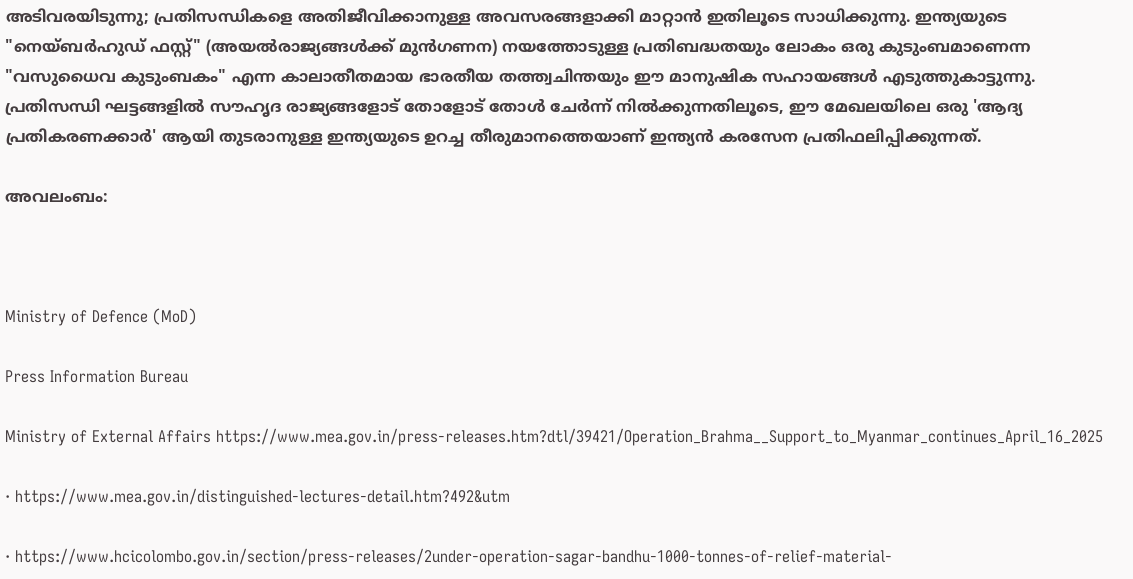അടിവരയിടുന്നു; പ്രതിസന്ധികളെ അതിജീവിക്കാനുള്ള അവസരങ്ങളാക്കി മാറ്റാൻ ഇതിലൂടെ സാധിക്കുന്നു. ഇന്ത്യയുടെ "നെയ്‌ബർഹുഡ് ഫസ്റ്റ്" (അയൽരാജ്യങ്ങൾക്ക് മുൻഗണന) നയത്തോടുള്ള പ്രതിബദ്ധതയും ലോകം ഒരു കുടുംബമാണെന്ന "വസുധൈവ കുടുംബകം" എന്ന കാലാതീതമായ ഭാരതീയ തത്ത്വചിന്തയും ഈ മാനുഷിക സഹായങ്ങൾ എടുത്തുകാട്ടുന്നു. പ്രതിസന്ധി ഘട്ടങ്ങളിൽ സൗഹൃദ രാജ്യങ്ങളോട് തോളോട് തോൾ ചേർന്ന് നിൽക്കുന്നതിലൂടെ, ഈ മേഖലയിലെ ഒരു 'ആദ്യ പ്രതികരണക്കാർ' ആയി തുടരാനുള്ള ഇന്ത്യയുടെ ഉറച്ച തീരുമാനത്തെയാണ് ഇന്ത്യൻ കരസേന പ്രതിഫലിപ്പിക്കുന്നത്.

അവലംബം:



Ministry of Defence (MoD)

Press Information Bureau

Ministry of External Affairs https://www.mea.gov.in/press-releases.htm?dtl/39421/Operation_Brahma__Support_to_Myanmar_continues_April_16_2025

· https://www.mea.gov.in/distinguished-lectures-detail.htm?492&utm

· https://www.hcicolombo.gov.in/section/press-releases/2under-operation-sagar-bandhu-1000-tonnes-of-relief-material-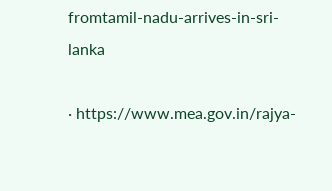fromtamil-nadu-arrives-in-sri-lanka

· https://www.mea.gov.in/rajya-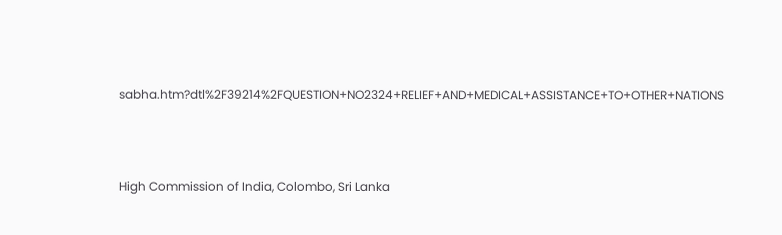sabha.htm?dtl%2F39214%2FQUESTION+NO2324+RELIEF+AND+MEDICAL+ASSISTANCE+TO+OTHER+NATIONS



High Commission of India, Colombo, Sri Lanka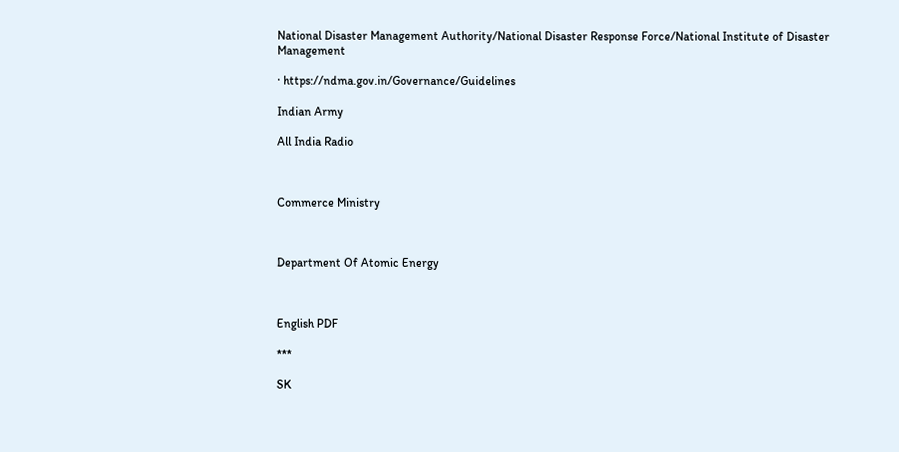National Disaster Management Authority/National Disaster Response Force/National Institute of Disaster Management

· https://ndma.gov.in/Governance/Guidelines

Indian Army

All India Radio



Commerce Ministry



Department Of Atomic Energy



English PDF

***

SK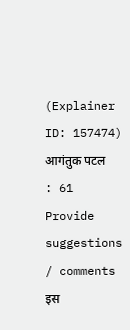(Explainer ID: 157474) आगंतुक पटल : 61
Provide suggestions / comments
इस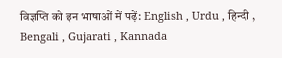विज्ञप्ति को इन भाषाओं में पढ़ें: English , Urdu , हिन्दी , Bengali , Gujarati , Kannada